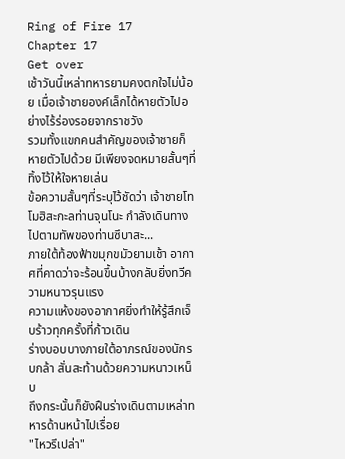Ring of Fire 17
Chapter 17
Get over
เช้าวันนี้เหล่าทหารยามคงตกใจไม่น้อย เมื่อเจ้าชายองค์เล็กได้หายตัวไปอย่างไร้ร่องรอยจากราชวัง
รวมทั้งแขกคนสำคัญของเจ้าชายก็หายตัวไปด้วย มีเพียงจดหมายสั้นๆที่ทิ้งไว้ให้ใจหายเล่น
ข้อความสั้นๆที่ระบุไว้ชัดว่า เจ้าชายโทโมฮิสะกะลท่านจุนโนะ กำลังเดินทางไปตามทัพของท่านซึบาสะ...
ภายใต้ท้องฟ้าขมุกขมัวยามเช้า อากาศที่คาดว่าจะร้อนขึ้นบ้างกลับยิ่งทวีความหนาวรุนแรง
ความแห้งของอากาศยิ่งทำให้รู้สึกเจ็บร้าวทุกครั้งที่ก้าวเดิน
ร่างบอบบางภายใต้อาภรณ์ของนักรบกล้า สั่นสะท้านด้วยความหนาวเหน็บ
ถึงกระนั้นก็ยังฝืนร่างเดินตามเหล่าทหารด้านหน้าไปเรื่อย
"ไหวรึเปล่า"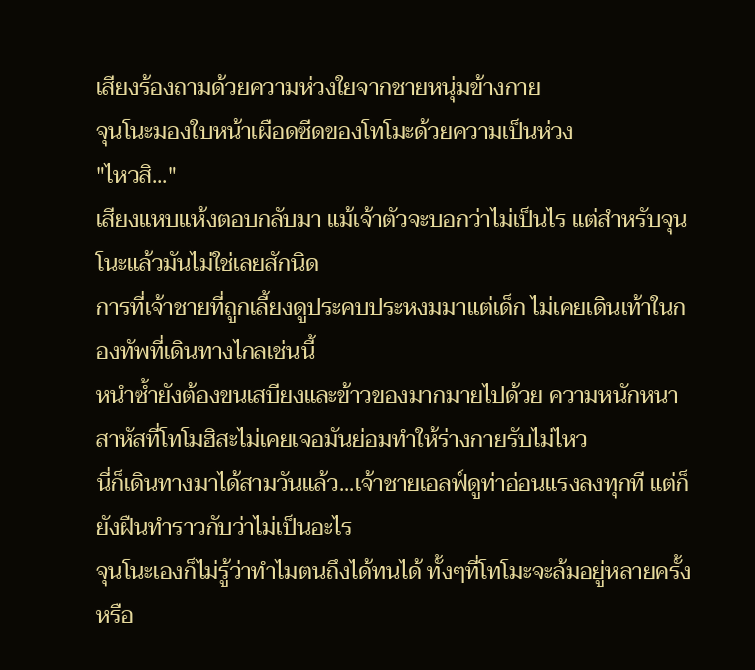เสียงร้องถามด้วยความห่วงใยจากชายหนุ่มข้างกาย
จุนโนะมองใบหน้าเผือดซีดของโทโมะด้วยความเป็นห่วง
"ไหวสิ..."
เสียงแหบแห้งตอบกลับมา แม้เจ้าตัวจะบอกว่าไม่เป็นไร แต่สำหรับจุนโนะแล้วมันไม่ใช่เลยสักนิด
การที่เจ้าชายที่ถูกเลี้ยงดูประคบประหงมมาแต่เด็ก ไม่เคยเดินเท้าในกองทัพที่เดินทางไกลเช่นนี้
หนำซ้ำยังต้องขนเสบียงและข้าวของมากมายไปด้วย ความหนักหนาสาหัสที่โทโมฮิสะไม่เคยเจอมันย่อมทำให้ร่างกายรับไม่ไหว
นี่ก็เดินทางมาได้สามวันแล้ว...เจ้าชายเอลฟ์ดูท่าอ่อนแรงลงทุกที แต่ก็ยังฝืนทำราวกับว่าไม่เป็นอะไร
จุนโนะเองก็ไม่รู้ว่าทำไมตนถึงได้ทนได้ ทั้งๆที่โทโมะจะล้มอยู่หลายครั้ง หรือ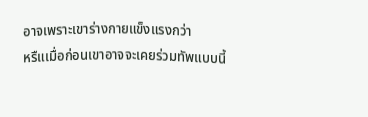อาจเพราะเขาร่างกายแข็งแรงกว่า
หรืแเมื่อก่อนเขาอาจจะเคยร่วมทัพแบบนี้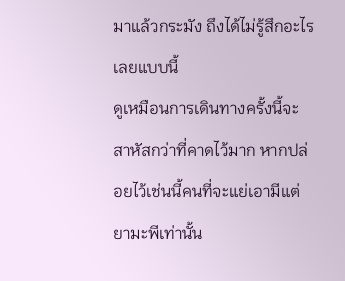มาแล้วกระมัง ถึงได้ไม่รู้สึกอะไรเลยแบบนี้
ดูเหมือนการเดินทางครั้งนี้จะสาหัสกว่าที่คาดไว้มาก หากปล่อยไว้เช่นนี้คนที่จะแย่เอามีแต่ยามะพีเท่านั้น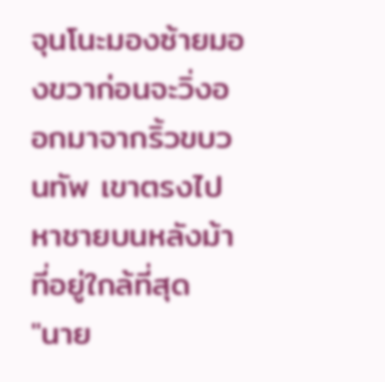จุนโนะมองซ้ายมองขวาก่อนจะวิ่งออกมาจากริ้วขบวนทัพ เขาตรงไปหาชายบนหลังม้าที่อยู่ใกล้ที่สุด
"นาย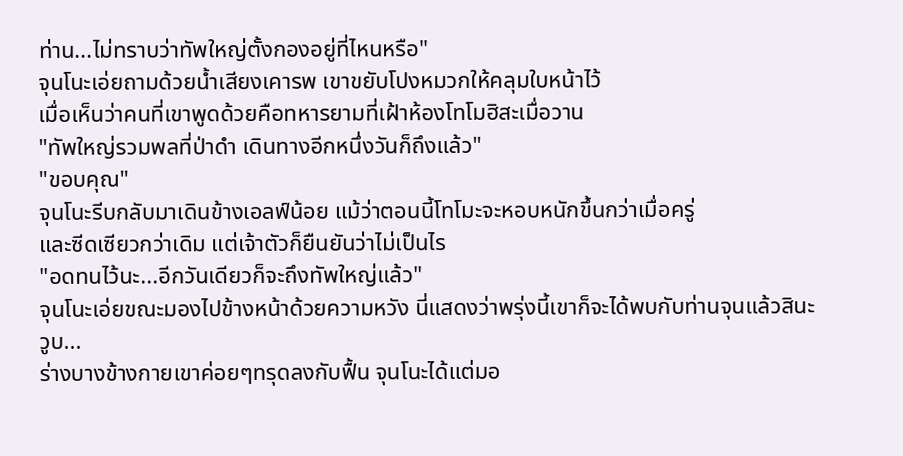ท่าน...ไม่ทราบว่าทัพใหญ่ตั้งกองอยู่ที่ไหนหรือ"
จุนโนะเอ่ยถามด้วยน้ำเสียงเคารพ เขาขยับโปงหมวกให้คลุมใบหน้าไว้
เมื่อเห็นว่าคนที่เขาพูดด้วยคือทหารยามที่เฝ้าห้องโทโมฮิสะเมื่อวาน
"ทัพใหญ่รวมพลที่ป่าดำ เดินทางอีกหนึ่งวันก็ถึงแล้ว"
"ขอบคุณ"
จุนโนะรีบกลับมาเดินข้างเอลฟ์น้อย แม้ว่าตอนนี้โทโมะจะหอบหนักขึ้นกว่าเมื่อครู่
และซีดเซียวกว่าเดิม แต่เจ้าตัวก็ยืนยันว่าไม่เป็นไร
"อดทนไว้นะ...อีกวันเดียวก็จะถึงทัพใหญ่แล้ว"
จุนโนะเอ่ยขณะมองไปข้างหน้าด้วยความหวัง นี่แสดงว่าพรุ่งนี้เขาก็จะได้พบกับท่านจุนแล้วสินะ
วูบ...
ร่างบางข้างกายเขาค่อยๆทรุดลงกับฟื้น จุนโนะได้แต่มอ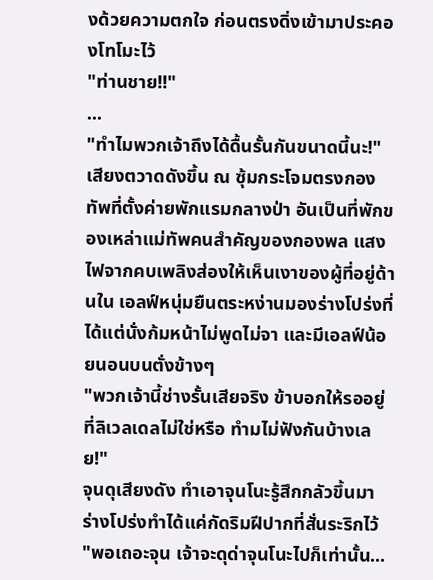งด้วยความตกใจ ก่อนตรงดิ่งเข้ามาประคองโทโมะไว้
"ท่านชาย!!"
...
"ทำไมพวกเจ้าถึงได้ดื้นรั้นกันขนาดนี้นะ!"
เสียงตวาดดังขึ้น ณ ซุ้มกระโจมตรงกองทัพที่ตั้งค่ายพักแรมกลางป่า อันเป็นที่พักของเหล่าแม่ทัพคนสำคัญของกองพล แสงไฟจากคบเพลิงส่องให้เห็นเงาของผู้ที่อยู่ด้านใน เอลฟ์หนุ่มยืนตระหง่านมองร่างโปร่งที่ได้แต่นั่งก้มหน้าไม่พูดไม่จา และมีเอลฟ์น้อยนอนบนตั่งข้างๆ
"พวกเจ้านี้ช่างรั้นเสียจริง ข้าบอกให้รออยู่ที่ลิเวลเดลไม่ใช่หรือ ทำมไม่ฟังกันบ้างเลย!"
จุนดุเสียงดัง ทำเอาจุนโนะรู้สึกกลัวขึ้นมา ร่างโปร่งทำได้แค่กัดริมฝีปากที่สั่นระริกไว้
"พอเถอะจุน เจ้าจะดุด่าจุนโนะไปก็เท่านั้น...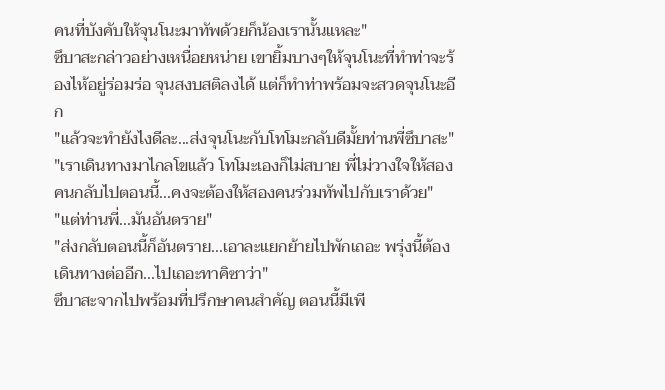คนที่บังคับให้จุนโนะมาทัพด้วยก็น้องเรานั้นแหละ"
ซึบาสะกล่าวอย่างเหนื่อยหน่าย เขายิ้มบางๆให้จุนโนะที่ทำท่าจะร้องไห้อยู่ร่อมร่อ จุนสงบสติลงได้ แต่ก็ทำท่าพร้อมจะสวดจุนโนะอีก
"แล้วจะทำยังไงดีละ...ส่งจุนโนะกับโทโมะกลับดีมั้ยท่านพี่ซึบาสะ"
"เราเดินทางมาไกลโขแล้ว โทโมะเองก็ไม่สบาย พี่ไม่วางใจให้สองคนกลับไปตอนนี้...คงจะต้องให้สองคนร่วมทัพไปกับเราด้วย"
"แต่ท่านพี่...มันอันตราย"
"ส่งกลับตอนนี้ก็อันตราย...เอาละแยกย้ายไปพักเถอะ พรุ่งนี้ต้องเดินทางต่ออีก...ไปเถอะทาคิซาว่า"
ซึบาสะจากไปพร้อมที่ปรึกษาคนสำคัญ ตอนนี้มีเพี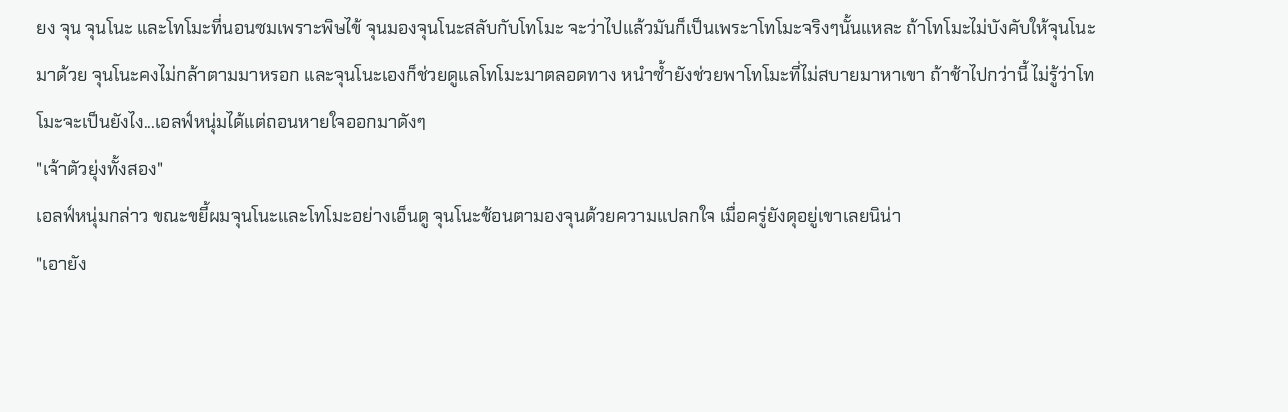ยง จุน จุนโนะ และโทโมะที่นอนซมเพราะพิษไข้ จุนมองจุนโนะสลับกับโทโมะ จะว่าไปแล้วมันก็เป็นเพระาโทโมะจริงๆนั้นแหละ ถ้าโทโมะไม่บังคับให้จุนโนะมาด้วย จุนโนะคงไม่กล้าตามมาหรอก และจุนโนะเองก็ช่วยดูแลโทโมะมาตลอดทาง หนำซ้ำยังช่วยพาโทโมะที่ไม่สบายมาหาเขา ถ้าช้าไปกว่านี้ ไม่รู้ว่าโทโมะจะเป็นยังไง...เอลฟ์หนุ่มได้แต่ถอนหายใจออกมาดังๆ
"เจ้าตัวยุ่งทั้งสอง"
เอลฟ์หนุ่มกล่าว ขณะขยี้ผมจุนโนะและโทโมะอย่างเอ็นดู จุนโนะช้อนตามองจุนด้วยความแปลกใจ เมื่อครู่ยังดุอยู่เขาเลยนิน่า
"เอายัง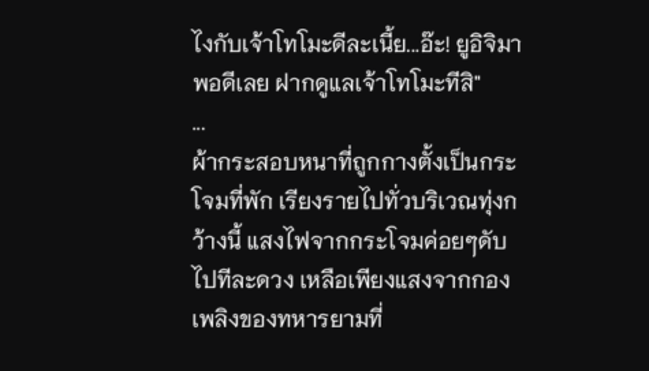ไงกับเจ้าโทโมะดีละเนี้ย...อ๊ะ! ยูอิจิมาพอดีเลย ฝากดูแลเจ้าโทโมะทีสิ"
...
ผ้ากระสอบหนาที่ถูกกางตั้งเป็นกระโจมที่พัก เรียงรายไปทั่วบริเวณทุ่งกว้างนี้ แสงไฟจากกระโจมค่อยๆดับไปทีละดวง เหลือเพียงแสงจากกองเพลิงของทหารยามที่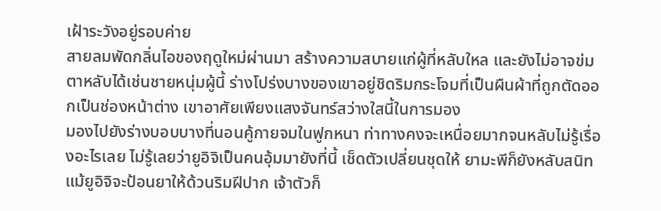เฝ้าระวังอยู่รอบค่าย
สายลมพัดกลิ่นไอของฤดูใหม่ผ่านมา สร้างความสบายแก่ผู้ที่หลับใหล และยังไม่อาจข่มตาหลับได้เช่นชายหนุ่มผู้นี้ ร่างโปร่งบางของเขาอยู่ชิดริมกระโจมที่เป็นผืนผ้าที่ถูกตัดออกเป็นช่องหน้าต่าง เขาอาศัยเพียงแสงจันทร์สว่างใสนี้ในการมอง
มองไปยังร่างบอบบางที่นอนคู้กายจมในฟูกหนา ท่าทางคงจะเหนื่อยมากจนหลับไม่รู้เรื่องอะไรเลย ไม่รู้เลยว่ายูอิจิเป็นคนอุ้มมายังที่นี้ เช็ดตัวเปลี่ยนชุดให้ ยามะพีก็ยังหลับสนิท แม้ยูอิจิจะป้อนยาให้ด้วนริมฝีปาก เจ้าตัวก็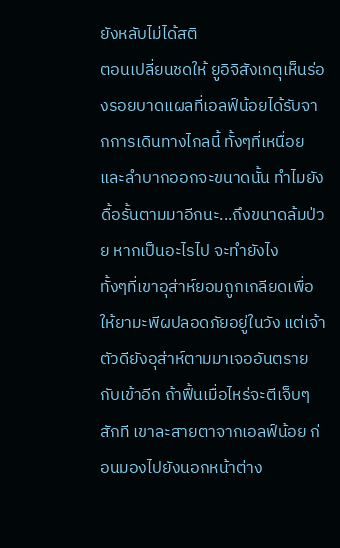ยังหลับไม่ได้สติ
ตอนเปลี่ยนชดให้ ยูอิจิสังเกตุเห็นร่องรอยบาดแผลที่เอลฟ์น้อยได้รับจากการเดินทางไกลนี้ ทั้งๆที่เหนื่อยและลำบากออกจะขนาดนั้น ทำไมยังดื้อรั้นตามมาอีกนะ...ถึงขนาดล้มป่วย หากเป็นอะไรไป จะทำยังไง
ทั้งๆที่เขาอุส่าห์ยอมถูกเกลียดเพื่อให้ยามะพีผปลอดภัยอยู่ในวัง แต่เจ้าตัวดียังอุส่าห์ตามมาเจออันตรายกับเข้าอีก ถ้าฟื้นเมื่อไหร่จะตีเจ็บๆสักที เขาละสายตาจากเอลฟ์น้อย ก่อนมองไปยังนอกหน้าต่าง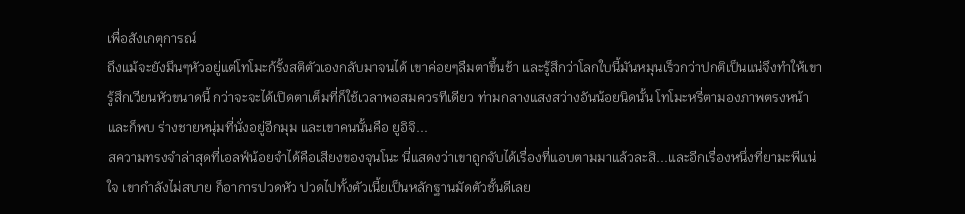เพื่อสังเกตุการณ์
ถึงแม้จะยังมึนๆหัวอยู่แต่โทโมะก้รั้งสติตัวเองกลับมาจนได้ เขาค่อยๆลืมตาขึ้นช้า และรู้สึกว่าโลกใบนี้มันหมุนเร็วกว่าปกติเป็นแน่จึงทำให้เขารู้สึกเวียนหัวขนาดนี้ กว่าจะจะได้เปิดตาเต็มที่ก็ใช้เวลาพอสมควรทีเดียว ท่ามกลางแสงสว่างอันน้อยนิดนั้น โทโมะหรี่ตามองภาพตรงหน้าและก็พบ ร่างชายหนุ่มที่นั่งอยู่อีกมุม และเขาคนนั้นคือ ยูอิจิ...
สความทรงจำล่าสุดที่เอลฟ์น้อยจำได้คือเสียงของจุนโนะ นี่แสดงว่าเขาถูกจับได้เรื่องที่แอบตามมาแล้วละสิ...และอีกเรื่องหนึ่งที่ยามะพีแน่ใจ เขากำลังไม่สบาย ก็อาการปวดหัว ปวดไปทั้งตัวเนี้ยเป็นหลักฐานมัดตัวชั้นดีเลย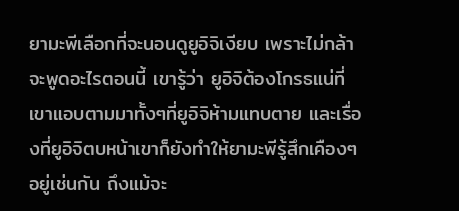ยามะพีเลือกที่จะนอนดูยูอิจิเงียบ เพราะไม่กล้าจะพูดอะไรตอนนี้ เขารู้ว่า ยูอิจิต้องโกรธแน่ที่เขาแอบตามมาทั้งๆที่ยูอิจิห้ามแทบตาย และเรื่องที่ยูอิจิตบหน้าเขาก็ยังทำให้ยามะพีรู้สึกเคืองๆอยู่เช่นกัน ถึงแม้จะ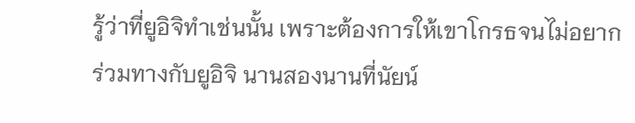รู้ว่าที่ยูอิจิทำเช่นนั้น เพราะต้องการให้เขาโกรธจนไม่อยากร่วมทางกับยูอิจิ นานสองนานที่นัยน์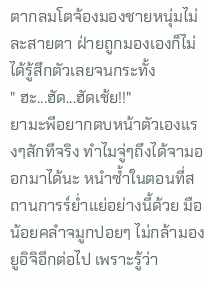ตากลมโตจ้องมองชายหนุ่มไม่ละสายตา ฝ่ายถูกมองเองก็ไม่ได้รู้สึกตัวเลยจนกระทั้ง
" ฮะ...ฮัด...ฮัดเช้ย!!"
ยามะพีอยากตบหน้าตัวเองแรงๆสักทีจริง ทำไมจู่ๆถึงได้จามออกมาได้นะ หนำซ้ำในตอนที่สถานการร์ย่ำแย่อย่างนี้ด้วย มือน้อยคลำจมูกปอยๆ ไม่กล้ามองยูอิจิอีกต่อไป เพราะรู้ว่า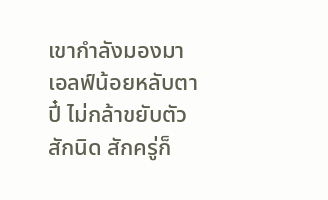เขากำลังมองมา
เอลฟ์น้อยหลับตาปี๋ ไม่กล้าขยับตัวสักนิด สักครู่ก็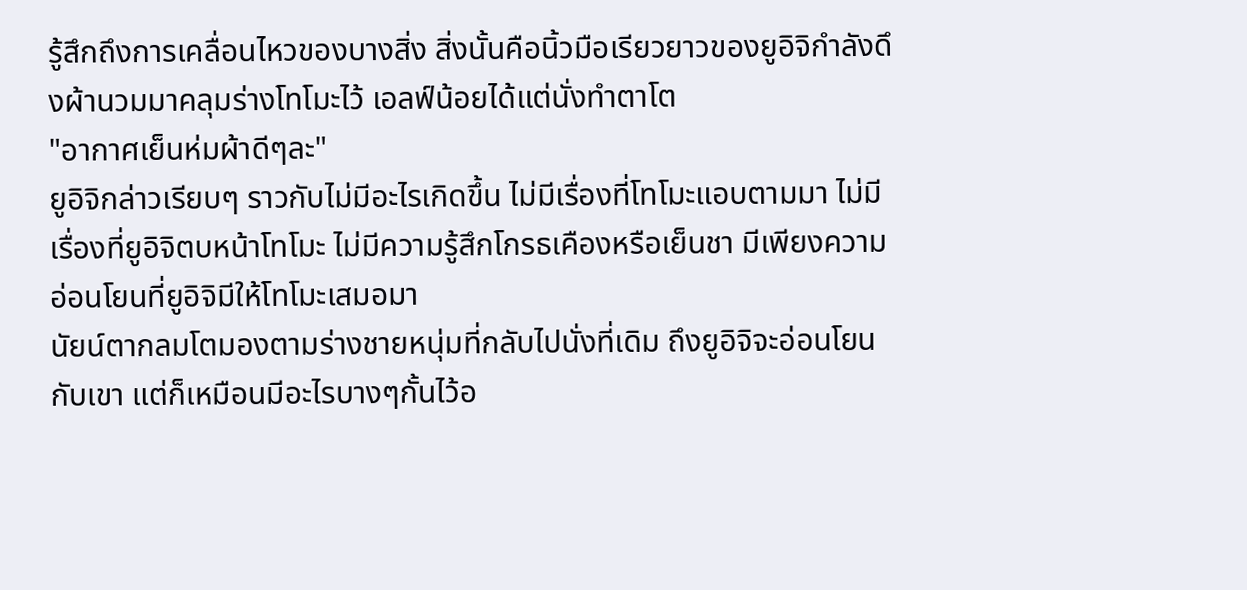รู้สึกถึงการเคลื่อนไหวของบางสิ่ง สิ่งนั้นคือนิ้วมือเรียวยาวของยูอิจิกำลังดึงผ้านวมมาคลุมร่างโทโมะไว้ เอลฟ์น้อยได้แต่นั่งทำตาโต
"อากาศเย็นห่มผ้าดีๆละ"
ยูอิจิกล่าวเรียบๆ ราวกับไม่มีอะไรเกิดขึ้น ไม่มีเรื่องที่โทโมะแอบตามมา ไม่มีเรื่องที่ยูอิจิตบหน้าโทโมะ ไม่มีความรู้สึกโกรธเคืองหรือเย็นชา มีเพียงความอ่อนโยนที่ยูอิจิมีให้โทโมะเสมอมา
นัยน์ตากลมโตมองตามร่างชายหนุ่มที่กลับไปนั่งที่เดิม ถึงยูอิจิจะอ่อนโยนกับเขา แต่ก็เหมือนมีอะไรบางๆกั้นไว้อ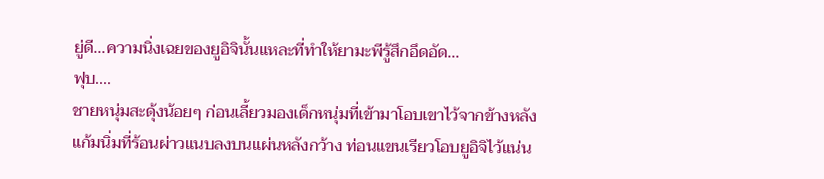ยู่ดี...ความนิ่งเฉยของยูอิจินั้นแหละที่ทำให้ยามะพีรู้สึกอึดอัด...
ฟุบ....
ชายหนุ่มสะดุ้งน้อยๆ ก่อนเลี้ยวมองเด็กหนุ่มที่เข้ามาโอบเขาไว้จากข้างหลัง แก้มนิ่มที่ร้อนผ่าวแนบลงบนแผ่นหลังกว้าง ท่อนแขนเรียวโอบยูอิจิไว้แน่น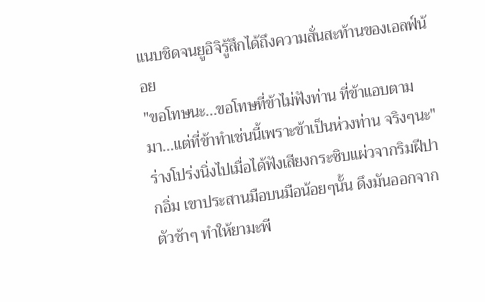แนบชิดจนยูอิจิรู้สึกได้ถึงความสั่นสะท้านของเอลฟ์น้อย
"ขอโทษนะ...ขอโทษที่ข้าไม่ฟังท่าน ที่ข้าแอบตามมา...แต่ที่ข้าทำเช่นนี้เพราะข้าเป็นห่วงท่าน จริงๆนะ"
ร่างโปร่งนิ่งไปเมื่อได้ฟังเสียงกระซิบแผ่วจากริมฝีปากอิ่ม เขาประสานมือบนมือน้อยๆนั้น ดึงมันออกจากตัวช้าๆ ทำให้ยามะพี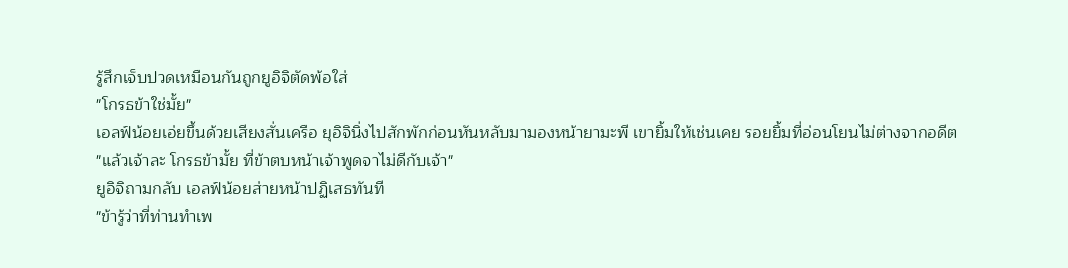รู้สึกเจ็บปวดเหมือนกันถูกยูอิจิตัดพ้อใส่
"โกรธข้าใช่มั้ย"
เอลฟ์น้อยเอ่ยขึ้นด้วยเสียงสั่นเครือ ยุอิจินิ่งไปสักพักก่อนหันหลับมามองหน้ายามะพี เขายิ้มให้เช่นเคย รอยยิ้มที่อ่อนโยนไม่ต่างจากอดีต
"แล้วเจ้าละ โกรธข้ามั้ย ที่ข้าตบหน้าเจ้าพูดจาไม่ดีกับเจ้า"
ยูอิจิถามกลับ เอลฟ์น้อยส่ายหน้าปฏิเสธทันที
"ข้ารู้ว่าที่ท่านทำเพ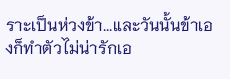ราะเป็นห่วงข้า...และวันนั้นข้าเองก็ทำตัวไม่น่ารักเอ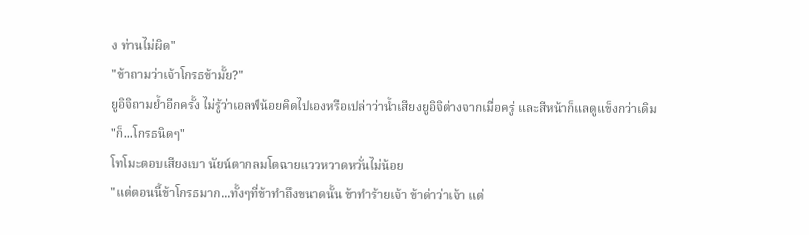ง ท่านไม่ผิด"
"ข้าถามว่าเจ้าโกรธข้ามั้ย?"
ยูอิจิถามย้ำอีกครั้ง ไม่รู้ว่าเอลฟ์น้อยคิดไปเองหรือเปล่าว่าน้ำเสียงยูอิจิต่างจากเมื่อครู่ และสีหน้าก็แลดูแข็งกว่าเดิม
"ก็...โกรธนิดๆ"
โทโมะตอบเสียงเบา นัยน์ตากลมโตฉายแววหวาดหวั่นไม่น้อย
"แต่ตอนนี้ข้าโกรธมาก...ทั้งๆที่ข้าทำถึงขนาดนั้น ข้าทำร้ายเจ้า ข้าด่าว่าเจ้า แต่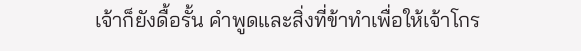เจ้าก็ยังดื้อรั้น คำพูดและสิ่งที่ข้าทำเพื่อให้เจ้าโกร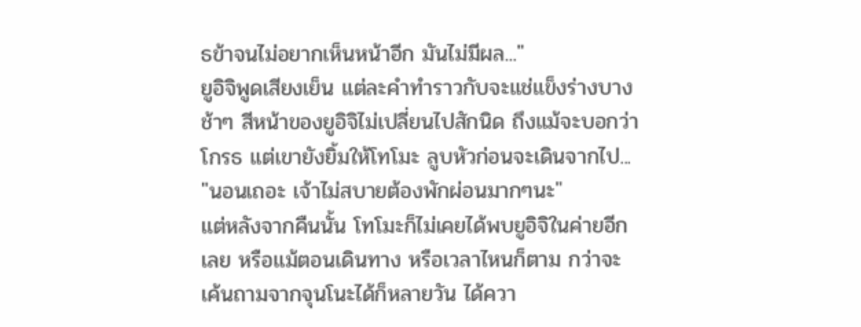ธข้าจนไม่อยากเห็นหน้าอีก มันไม่มีผล..."
ยูอิจิพูดเสียงเย็น แต่ละคำทำราวกับจะแช่แข็งร่างบางช้าๆ สีหน้าของยูอิจิไม่เปลี่ยนไปสักนิด ถึงแม้จะบอกว่าโกรธ แต่เขายังยิ้มให้โทโมะ ลูบหัวก่อนจะเดินจากไป...
"นอนเถอะ เจ้าไม่สบายต้องพักผ่อนมากๆนะ"
แต่หลังจากคืนนั้น โทโมะก็ไม่เคยได้พบยูอิจิในค่ายอีกเลย หรือแม้ตอนเดินทาง หรือเวลาไหนก็ตาม กว่าจะเค้นถามจากจุนโนะได้ก็หลายวัน ได้ควา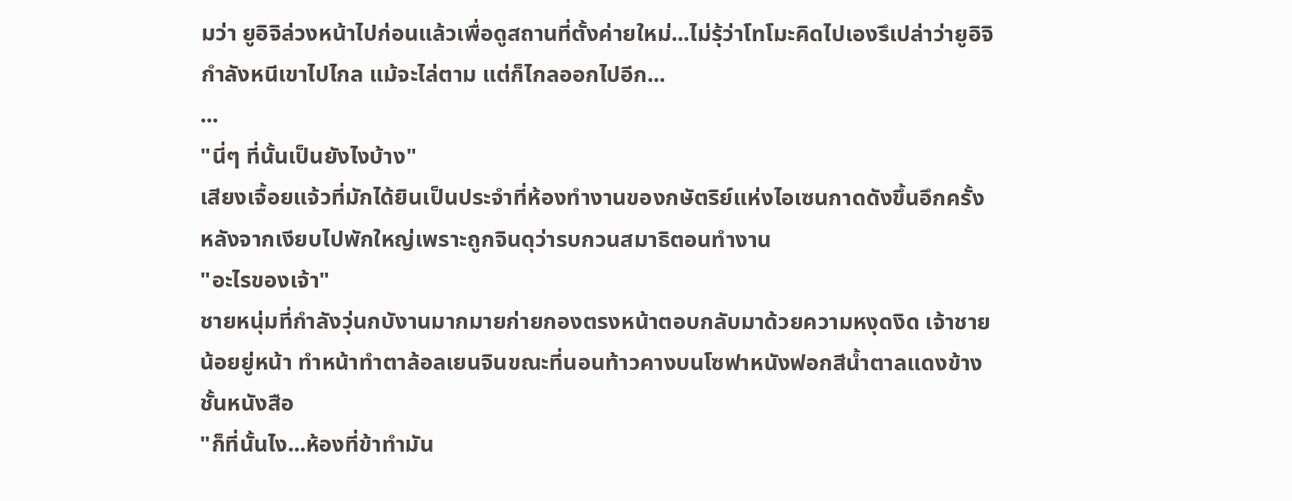มว่า ยูอิจิล่วงหน้าไปก่อนแล้วเพื่อดูสถานที่ตั้งค่ายใหม่...ไม่รุ้ว่าโทโมะคิดไปเองรึเปล่าว่ายูอิจิกำลังหนีเขาไปไกล แม้จะไล่ตาม แต่ก็ไกลออกไปอีก...
...
"นี่ๆ ที่นั้นเป็นยังไงบ้าง"
เสียงเจื้อยแจ้วที่มักได้ยินเป็นประจำที่ห้องทำงานของกษัตริย์แห่งไอเซนกาดดังขึ้นอึกครั้งหลังจากเงียบไปพักใหญ่เพราะถูกจินดุว่ารบกวนสมาธิตอนทำงาน
"อะไรของเจ้า"
ชายหนุ่มที่กำลังวุ่นกบังานมากมายก่ายกองตรงหน้าตอบกลับมาด้วยความหงุดงิด เจ้าชายน้อยยู่หน้า ทำหน้าทำตาล้อลเยนจินขณะที่นอนท้าวคางบนโซฟาหนังฟอกสีน้ำตาลแดงข้างชั้นหนังสือ
"ก็ที่นั้นไง...ห้องที่ข้าทำมัน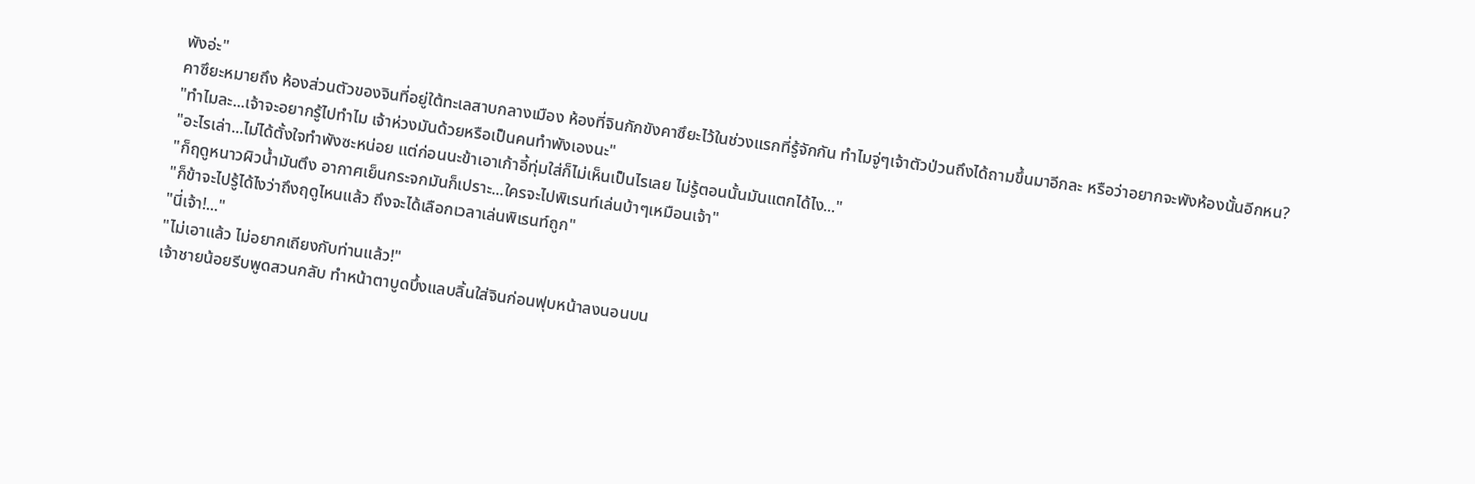พังอ่ะ"
คาซึยะหมายถึง ห้องส่วนตัวของจินที่อยู่ใต้ทะเลสาบกลางเมือง ห้องที่จินกักขังคาซึยะไว้ในช่วงแรกที่รู้จักกัน ทำไมจู่ๆเจ้าตัวป่วนถึงได้ถามขึ้นมาอีกละ หรือว่าอยากจะพังห้องนั้นอีกหน?
"ทำไมละ...เจ้าจะอยากรู้ไปทำไม เจ้าห่วงมันด้วยหรือเป็นคนทำพังเองนะ"
"อะไรเล่า...ไม่ได้ตั้งใจทำพังซะหน่อย แต่ก่อนนะข้าเอาเก้าอี้ทุ่มใส่ก็ไม่เห็นเป็นไรเลย ไม่รู้ตอนนั้นมันแตกได้ไง..."
"ก็ฤดูหนาวผิวน้ำมันตึง อากาศเย็นกระจกมันก็เปราะ...ใครจะไปพิเรนท์เล่นบ้าๆเหมือนเจ้า"
"ก็ข้าจะไปรู้ได้ไงว่าถึงฤดูไหนแล้ว ถึงจะได้เลือกเวลาเล่นพิเรนท์ถูก"
"นี่เจ้า!..."
"ไม่เอาแล้ว ไม่อยากเถียงกับท่านแล้ว!"
เจ้าชายน้อยรีบพูดสวนกลับ ทำหน้าตาบูดบึ้งแลบลิ้นใส่จินก่อนฟุบหน้าลงนอนบน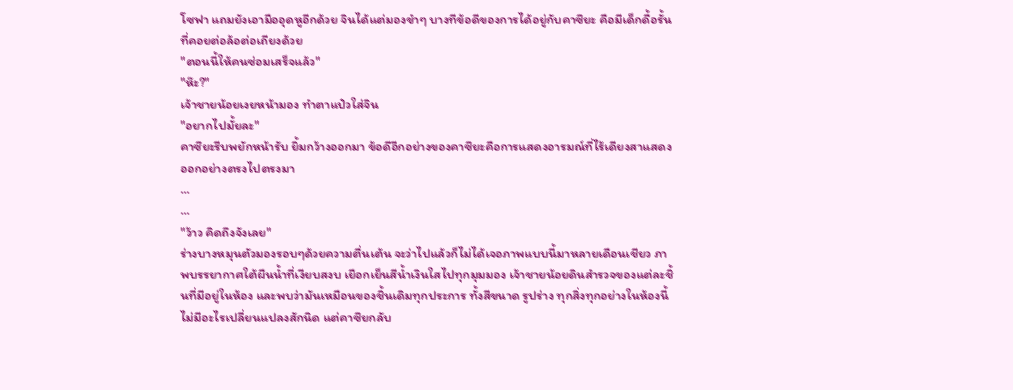โซฟา แถมยังเอามืออุดหูอีกด้วย จินได้แต่มองขำๆ บางทีข้อดีของการได้อยู่กับคาซึยะ คือมีเด็กดื้อรั้นที่คอยต่อล้อต่อเถียงด้วย
"ตอนนี้ให้คนซ่อมเสร็จแล้ว"
"ห๊ะ?"
เจ้าชายน้อยเงยหน้ามอง ทำตาแป๋วใส่จิน
"อยากไปมั้ยละ"
คาซึยะรีบพยักหน้ารับ ยิ้มกว้างออกมา ข้อดีอีกอย่างของคาซึยะคือการแสดงอารมณ์ที่ไร้เดียงสาแสดงออกอย่างตรงไปตรงมา
...
...
"ว้าว คิดถึงจังเลย"
ร่างบางหมุนตัวมองรอบๆด้วยความตื่นเต้น จะว่าไปแล้วก็ไม่ได้เจอภาพแบบนี้มาหลายเดือนเชียว ภาพบรรยากาศใต้ผืนน้ำที่เงียบสงบ เยือกเย็นสีน้ำเงินใสไปทุกมุมมอง เจ้าชายน้อยดินสำรวจของแต่ละชิ้นที่มีอยู่ในห้อง และพบว่ามันเหมือนของชิ้นเดิมทุกประการ ทั้งสีขนาด รูปร่าง ทุกสิ่งทุกอย่างในห้องนี้ไม่มีอะไรเปลี่ยนแปลงสักนิด แต่คาซึยกลับ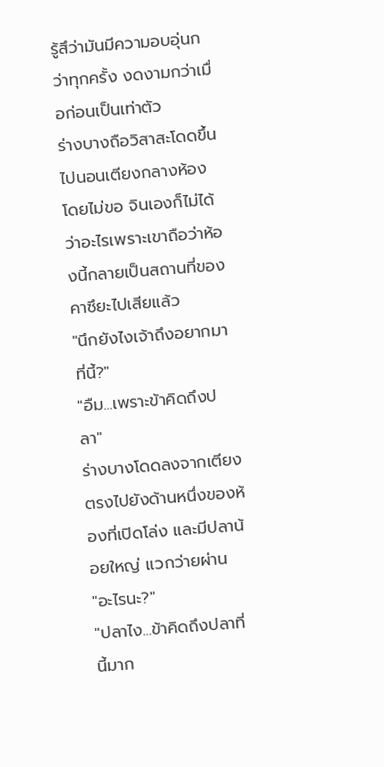รู้สึว่ามันมีความอบอุ่นกว่าทุกครั้ง งดงามกว่าเมื่อก่อนเป็นเท่าตัว
ร่างบางถือวิสาสะโดดขึ้นไปนอนเตียงกลางห้องโดยไม่ขอ จินเองก็ไม่ได้ว่าอะไรเพราะเขาถือว่าห้องนี้กลายเป็นสถานที่ของคาซึยะไปเสียแล้ว
"นึกยังไงเจ้าถึงอยากมาที่นี้?"
"อืม...เพราะข้าคิดถึงปลา"
ร่างบางโดดลงจากเตียง ตรงไปยังด้านหนึ่งของห้องที่เปิดโล่ง และมีปลาน้อยใหญ่ แวกว่ายผ่าน
"อะไรนะ?"
"ปลาไง...ข้าคิดถึงปลาที่นี้มาก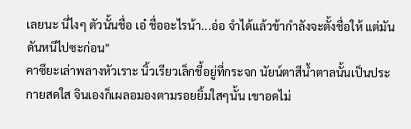เลยนะ นี่ไงๆ ตัวนั้นชื่อ เอ๋ ชื่ออะไรน้า...อ่อ จำได้แล้วข้ากำลังจะตั้งชื่อให้ แต่มันดันหนีไปซะก่อน"
คาซึยะเล่าพลางหัวเราะ นิ้วเรียวเล็กชี้อยู่ที่กระจก นัยน์ตาสีน้ำตาลนั้นเป็นประกายสดใส จินเองก็เผลอมองตามรอยยิ้มใสๆนั้น เขาอดไม่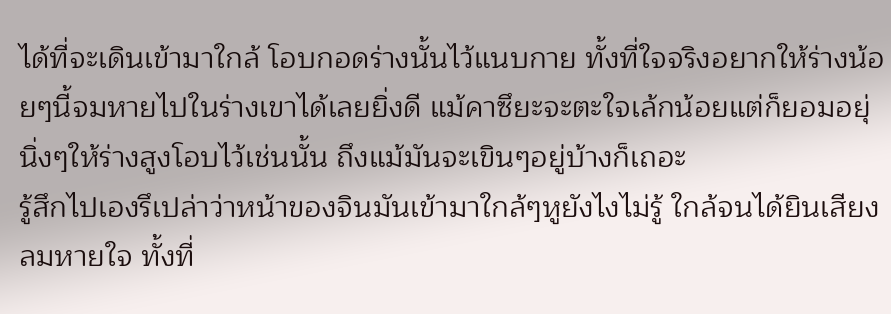ได้ที่จะเดินเข้ามาใกล้ โอบกอดร่างนั้นไว้แนบกาย ทั้งที่ใจจริงอยากให้ร่างน้อยๆนี้จมหายไปในร่างเขาได้เลยยิ่งดี แม้คาซึยะจะตะใจเล้กน้อยแต่ก็ยอมอยุ่นิ่งๆให้ร่างสูงโอบไว้เช่นนั้น ถึงแม้มันจะเขินๆอยู่บ้างก็เถอะ
รู้สึกไปเองรึเปล่าว่าหน้าของจินมันเข้ามาใกล้ๆหูยังไงไม่รู้ ใกล้จนได้ยินเสียงลมหายใจ ทั้งที่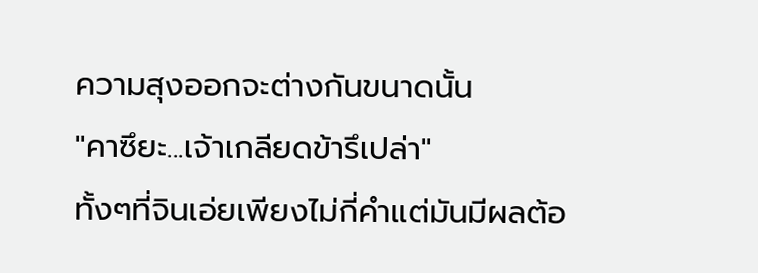ความสุงออกจะต่างกันขนาดนั้น
"คาซึยะ...เจ้าเกลียดข้ารึเปล่า"
ทั้งๆที่จินเอ่ยเพียงไม่กี่คำแต่มันมีผลต้อ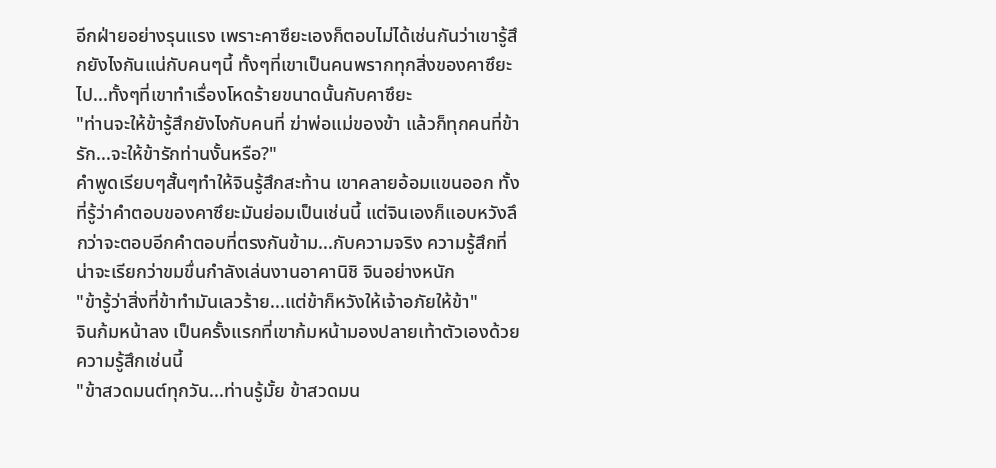อีกฝ่ายอย่างรุนแรง เพราะคาซึยะเองก็ตอบไม่ได้เช่นกันว่าเขารู้สึกยังไงกันแน่กับคนๆนี้ ทั้งๆที่เขาเป็นคนพรากทุกสิ่งของคาซึยะไป...ทั้งๆที่เขาทำเรื่องโหดร้ายขนาดนั้นกับคาซึยะ
"ท่านจะให้ข้ารู้สึกยังไงกับคนที่ ฆ่าพ่อแม่ของข้า แล้วก็ทุกคนที่ข้ารัก...จะให้ข้ารักท่านงั้นหรือ?"
คำพูดเรียบๆสั้นๆทำให้จินรู้สึกสะท้าน เขาคลายอ้อมแขนออก ทั้งที่รู้ว่าคำตอบของคาซึยะมันย่อมเป็นเช่นนี้ แต่จินเองก็แอบหวังลึกว่าจะตอบอีกคำตอบที่ตรงกันข้าม...กับความจริง ความรู้สึกที่น่าจะเรียกว่าขมขื่นกำลังเล่นงานอาคานิชิ จินอย่างหนัก
"ข้ารู้ว่าสิ่งที่ข้าทำมันเลวร้าย...แต่ข้าก็หวังให้เจ้าอภัยให้ข้า"
จินก้มหน้าลง เป็นครั้งแรกที่เขาก้มหน้ามองปลายเท้าตัวเองด้วยความรู้สึกเช่นนี้
"ข้าสวดมนต์ทุกวัน...ท่านรู้มั้ย ข้าสวดมน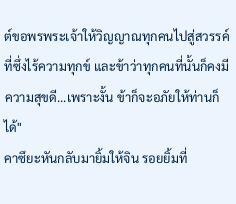ต์ขอพรพระเจ้าให้วิญญาณทุกคนไปสู่สวรรค์ที่ซึ่งไร้ความทุกข์ และข้าว่าทุกคนที่นั้นก็คงมีความสุขดี...เพราะงั้น ข้าก็จะอภัยให้ท่านก็ได้"
คาซึยะหันกลับมายิ้มให้จิน รอยยิ้มที่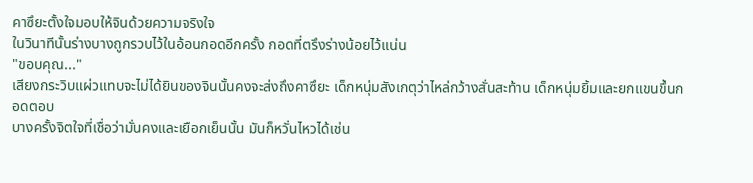คาซึยะตั้งใจมอบให้จินด้วยความจริงใจ
ในวินาทีนั้นร่างบางถูกรวบไว้ในอ้อนกอดอีกครั้ง กอดที่ตรึงร่างน้อยไว้แน่น
"ขอบคุณ..."
เสียงกระวิบแผ่วแทบจะไม่ได้ยินของจินนั้นคงจะส่งถึงคาซึยะ เด็กหนุ่มสังเกตุว่าไหล่กว้างสั่นสะท้าน เด็กหนุ่มยิ้มและยกแขนขึ้นกอดตอบ
บางครั้งจิตใจที่เชื่อว่ามั่นคงและเยือกเย็นนั้น มันก็หวั่นไหวได้เช่น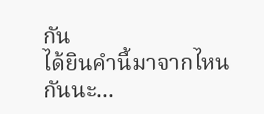กัน
ได้ยินคำนี้มาจากไหนกันนะ...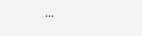...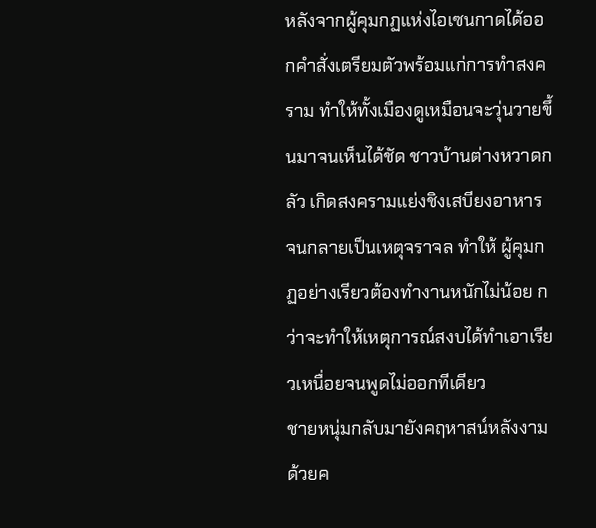หลังจากผู้คุมกฏแห่งไอเซนกาดได้ออกคำสั่งเตรียมตัวพร้อมแก่การทำสงคราม ทำให้ทั้งเมืองดูเหมือนจะวุ่นวายขึ้นมาจนเห็นได้ชัด ชาวบ้านต่างหวาดกลัว เกิดสงครามแย่งชิงเสบียงอาหาร จนกลายเป็นเหตุจราจล ทำให้ ผู้คุมกฏอย่างเรียวต้องทำงานหนักไม่น้อย กว่าจะทำให้เหตุการณ์สงบได้ทำเอาเรียวเหนื่อยจนพูดไม่ออกทีเดียว
ชายหนุ่มกลับมายังคฤหาสน์หลังงามด้วยค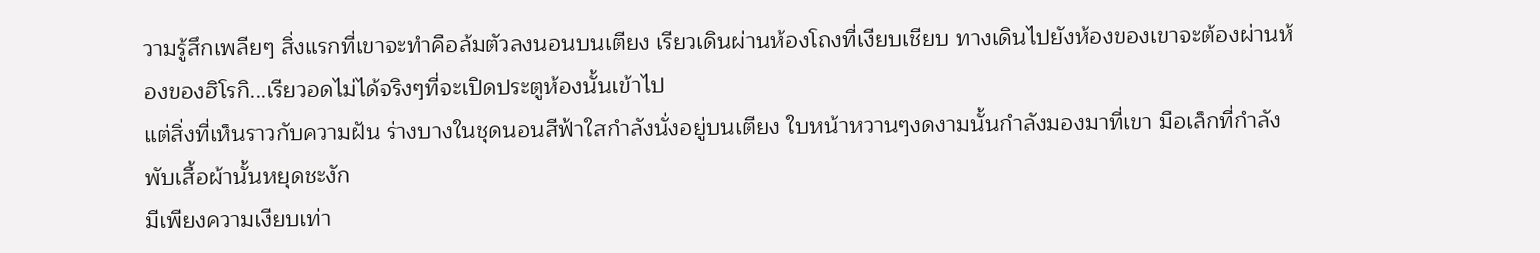วามรู้สึกเพลียๆ สิ่งแรกที่เขาจะทำคือล้มตัวลงนอนบนเตียง เรียวเดินผ่านห้องโถงที่เงียบเชียบ ทางเดินไปยังห้องของเขาจะต้องผ่านห้องของฮิโรกิ...เรียวอดไม่ได้จริงๆที่จะเปิดประตูห้องนั้นเข้าไป
แต่สิ่งที่เห็นราวกับความฝัน ร่างบางในชุดนอนสีฟ้าใสกำลังนั่งอยู่บนเตียง ใบหน้าหวานๆงดงามนั้นกำลังมองมาที่เขา มือเล็กที่กำลังพับเสื้อผ้านั้นหยุดชะงัก
มีเพียงความเงียบเท่า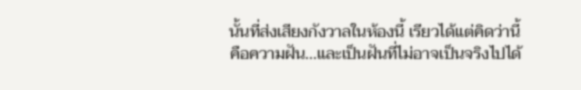นั้นที่ส่งเสียงกังวาลในห้องนี้ เรียวได้แต่คิดว่านี้คือความฝัน...และเป็นฝันที่ไม่อาจเป็นจริงไปได้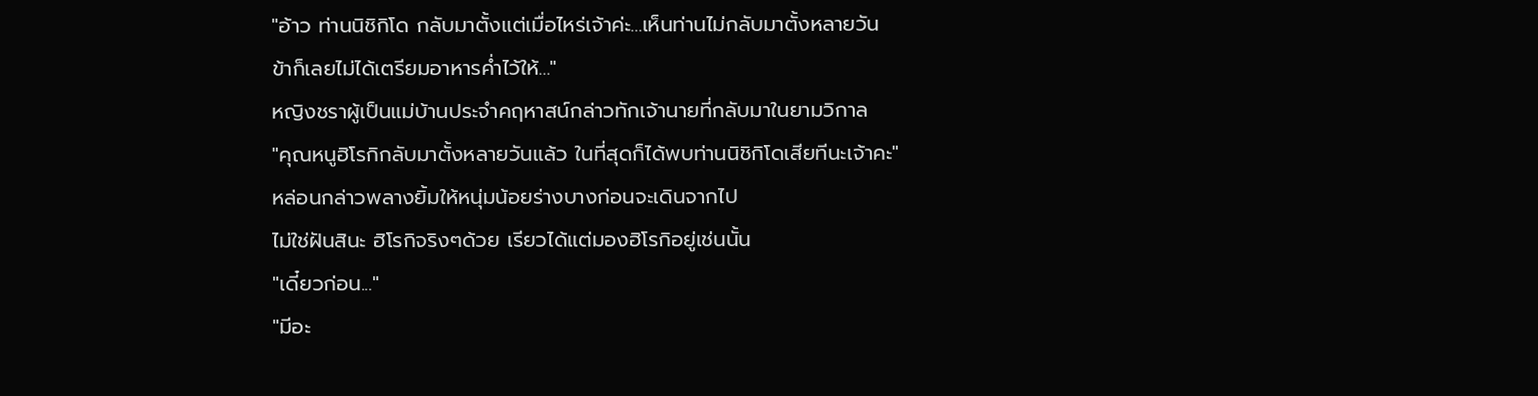"อ้าว ท่านนิชิกิโด กลับมาตั้งแต่เมื่อไหร่เจ้าค่ะ...เห็นท่านไม่กลับมาตั้งหลายวัน
ข้าก็เลยไม่ได้เตรียมอาหารค่ำไว้ให้..."
หญิงชราผู้เป็นแม่บ้านประจำคฤหาสน์กล่าวทักเจ้านายที่กลับมาในยามวิกาล
"คุณหนูฮิโรกิกลับมาตั้งหลายวันแล้ว ในที่สุดก็ได้พบท่านนิชิกิโดเสียทีนะเจ้าคะ"
หล่อนกล่าวพลางยิ้มให้หนุ่มน้อยร่างบางก่อนจะเดินจากไป
ไม่ใช่ฝันสินะ ฮิโรกิจริงๆด้วย เรียวได้แต่มองฮิโรกิอยู่เช่นนั้น
"เดี๋ยวก่อน..."
"มีอะ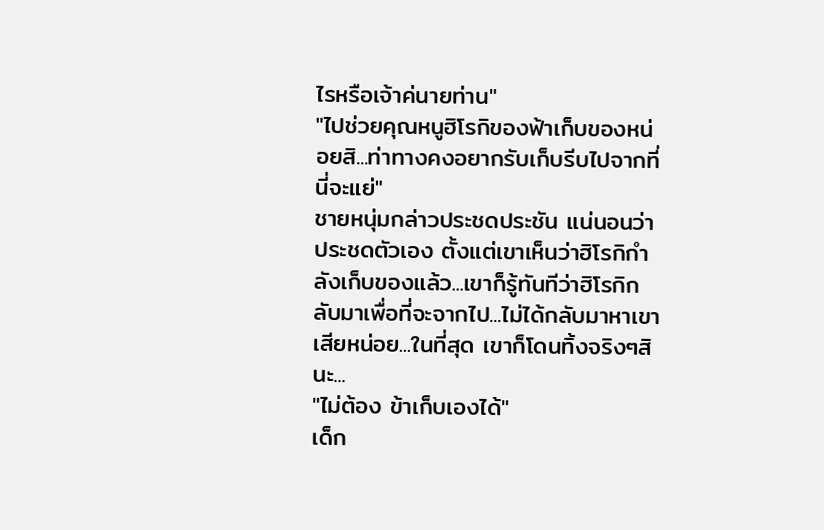ไรหรือเจ้าค่นายท่าน"
"ไปช่วยคุณหนูฮิโรกิของฟ้าเก็บของหน่อยสิ...ท่าทางคงอยากรับเก็บรีบไปจากที่นี่จะแย่"
ชายหนุ่มกล่าวประชดประชัน แน่นอนว่าประชดตัวเอง ตั้งแต่เขาเห็นว่าฮิโรกิกำลังเก็บของแล้ว...เขาก็รู้ทันทีว่าฮิโรกิกลับมาเพื่อที่จะจากไป...ไม่ได้กลับมาหาเขาเสียหน่อย...ในที่สุด เขาก็โดนทิ้งจริงๆสินะ...
"ไม่ต้อง ข้าเก็บเองได้"
เด็ก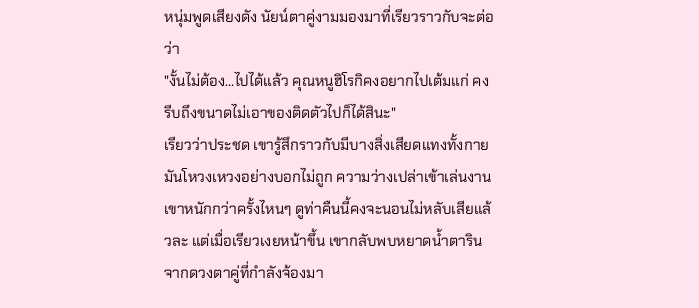หนุ่มพูดเสียงดัง นัยน์ตาคู่งามมองมาที่เรียวราวกับจะต่อว่า
"งั้นไม่ต้อง...ไปได้แล้ว คุณหนูฮิโรกิคงอยากไปเต้มแก่ คงรีบถึงขนาดไม่เอาของติดตัวไปก็ได้สินะ"
เรียวว่าประชด เขารู้สึกราวกับมีบางสิ่งเสียดแทงทั้งกาย มันโหวงเหวงอย่างบอกไม่ถูก ความว่างเปล่าเข้าเล่นงานเขาหนักกว่าครั้งไหนๆ ดูท่าคืนนี้คงจะนอนไม่หลับเสียแล้วละ แต่เมื่อเรียวเงยหน้าขึ้น เขากลับพบหยาดน้ำตารินจากดวงตาคู่ที่กำลังจ้องมา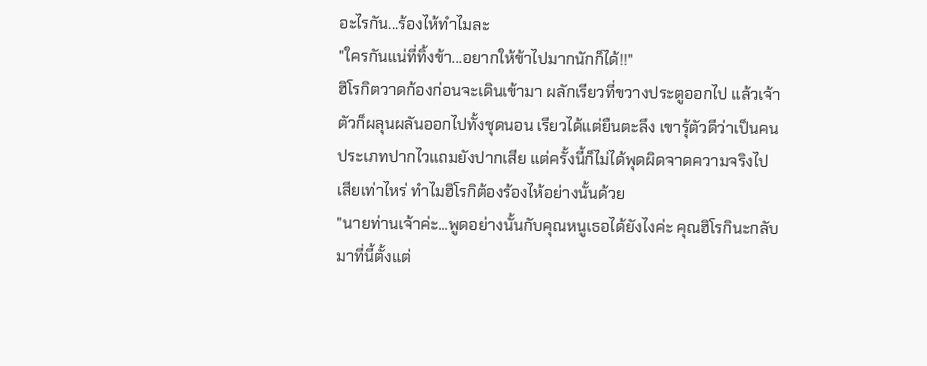อะไรกัน...ร้องไห้ทำไมละ
"ใครกันแน่ที่ทิ้งข้า...อยากให้ข้าไปมากนักก็ได้!!"
ฮิโรกิตวาดก้องก่อนจะเดินเข้ามา ผลักเรียวที่ขวางประตูออกไป แล้วเจ้าตัวก็ผลุนผลันออกไปทั้งชุดนอน เรียวได้แต่ยืนตะลึง เขารุ้ตัวดีว่าเป็นคนประเภทปากไวแถมยังปากเสีย แต่ครั้งนี้ก็ไม่ได้พุดผิดจาดความจริงไปเสียเท่าไหร่ ทำไมฮิโรกิต้องร้องไห้อย่างนั้นด้วย
"นายท่านเจ้าค่ะ...พูดอย่างนั้นกับคุณหนูเธอได้ยังไงค่ะ คุณฮิโรกินะกลับมาที่นี้ตั้งแต่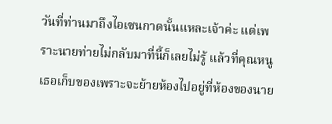วันที่ท่านมาถึงไอเซนกาดนั้นแหละเจ้าค่ะ แต่เพราะนายท่ายไม่กลับมาที่นี้ก็เลยไม่รู้ แล้วที่คุณหนูเธอเก็บของเพราะจะย้ายห้องไปอยู่ที่ห้องของนาย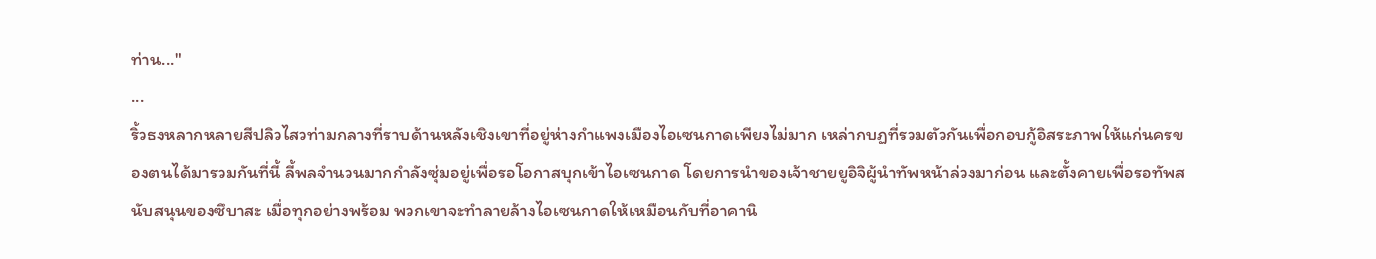ท่าน..."
...
ริ้วธงหลากหลายสีปลิวไสวท่ามกลางที่ราบด้านหลังเชิงเขาที่อยู่ห่างกำแพงเมืองไอเซนกาดเพียงไม่มาก เหล่ากบฏที่รวมตัวกันเพื่อกอบกู้อิสระภาพให้แก่นครของตนได้มารวมกันที่นี้ ลี้พลจำนวนมากกำลังซุ่มอยู่เพื่อรอโอกาสบุกเข้าไอเซนกาด โดยการนำของเจ้าชายยูอิจิผู้นำทัพหน้าล่วงมาก่อน และตั้งคายเพื่อรอทัพสนับสนุนของซึบาสะ เมื่อทุกอย่างพร้อม พวกเขาจะทำลายล้างไอเซนกาดให้เหมือนกับที่อาคานิ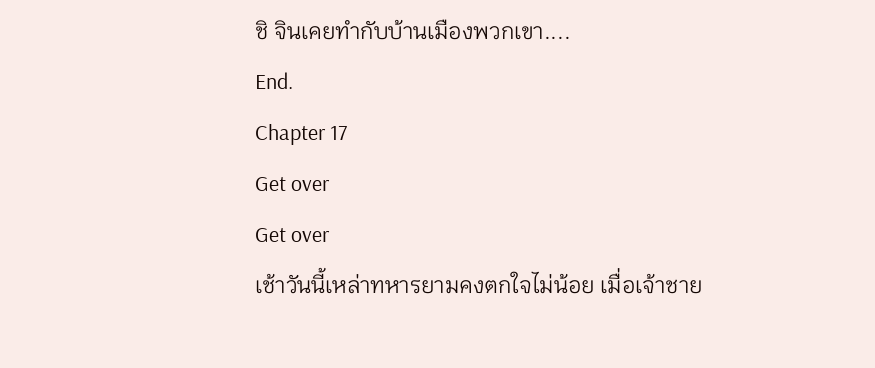ชิ จินเคยทำกับบ้านเมืองพวกเขา....
End.
Chapter 17
Get over
Get over
เช้าวันนี้เหล่าทหารยามคงตกใจไม่น้อย เมื่อเจ้าชาย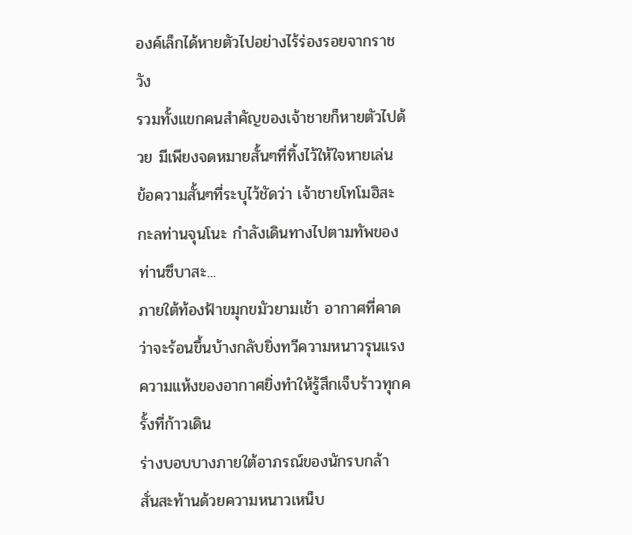องค์เล็กได้หายตัวไปอย่างไร้ร่องรอยจากราชวัง
รวมทั้งแขกคนสำคัญของเจ้าชายก็หายตัวไปด้วย มีเพียงจดหมายสั้นๆที่ทิ้งไว้ให้ใจหายเล่น
ข้อความสั้นๆที่ระบุไว้ชัดว่า เจ้าชายโทโมฮิสะกะลท่านจุนโนะ กำลังเดินทางไปตามทัพของท่านซึบาสะ...
ภายใต้ท้องฟ้าขมุกขมัวยามเช้า อากาศที่คาดว่าจะร้อนขึ้นบ้างกลับยิ่งทวีความหนาวรุนแรง
ความแห้งของอากาศยิ่งทำให้รู้สึกเจ็บร้าวทุกครั้งที่ก้าวเดิน
ร่างบอบบางภายใต้อาภรณ์ของนักรบกล้า สั่นสะท้านด้วยความหนาวเหน็บ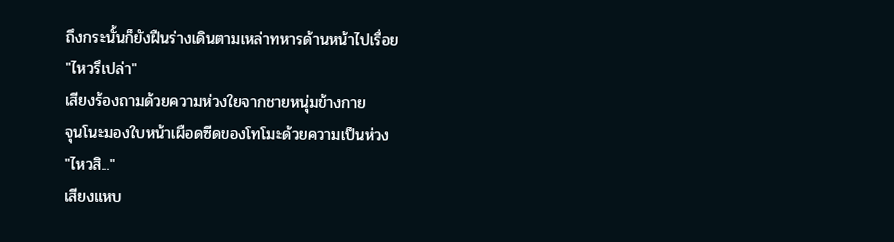ถึงกระนั้นก็ยังฝืนร่างเดินตามเหล่าทหารด้านหน้าไปเรื่อย
"ไหวรึเปล่า"
เสียงร้องถามด้วยความห่วงใยจากชายหนุ่มข้างกาย
จุนโนะมองใบหน้าเผือดซีดของโทโมะด้วยความเป็นห่วง
"ไหวสิ..."
เสียงแหบ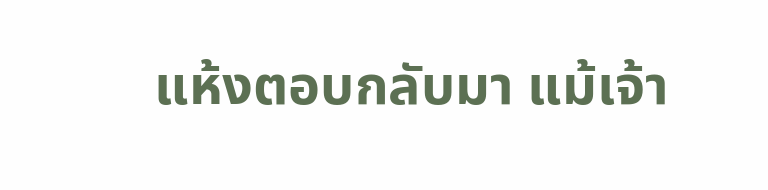แห้งตอบกลับมา แม้เจ้า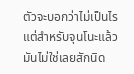ตัวจะบอกว่าไม่เป็นไร แต่สำหรับจุนโนะแล้วมันไม่ใช่เลยสักนิด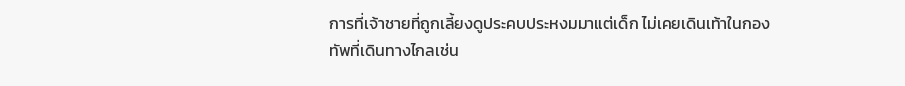การที่เจ้าชายที่ถูกเลี้ยงดูประคบประหงมมาแต่เด็ก ไม่เคยเดินเท้าในกองทัพที่เดินทางไกลเช่น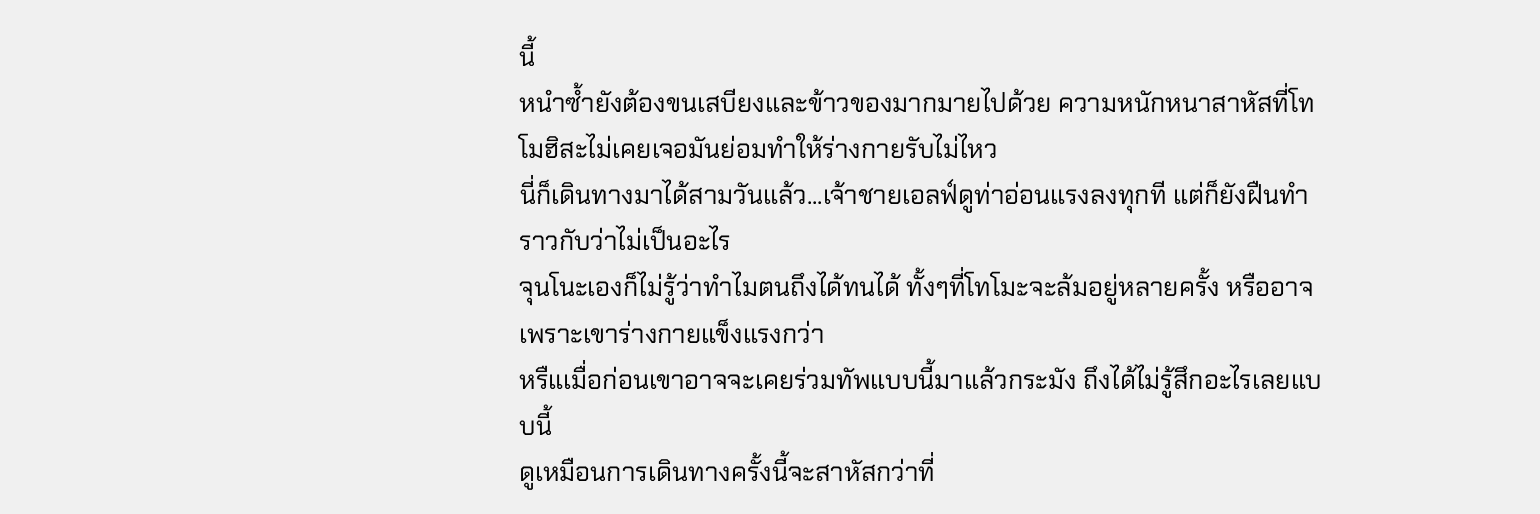นี้
หนำซ้ำยังต้องขนเสบียงและข้าวของมากมายไปด้วย ความหนักหนาสาหัสที่โทโมฮิสะไม่เคยเจอมันย่อมทำให้ร่างกายรับไม่ไหว
นี่ก็เดินทางมาได้สามวันแล้ว...เจ้าชายเอลฟ์ดูท่าอ่อนแรงลงทุกที แต่ก็ยังฝืนทำราวกับว่าไม่เป็นอะไร
จุนโนะเองก็ไม่รู้ว่าทำไมตนถึงได้ทนได้ ทั้งๆที่โทโมะจะล้มอยู่หลายครั้ง หรืออาจเพราะเขาร่างกายแข็งแรงกว่า
หรืแเมื่อก่อนเขาอาจจะเคยร่วมทัพแบบนี้มาแล้วกระมัง ถึงได้ไม่รู้สึกอะไรเลยแบบนี้
ดูเหมือนการเดินทางครั้งนี้จะสาหัสกว่าที่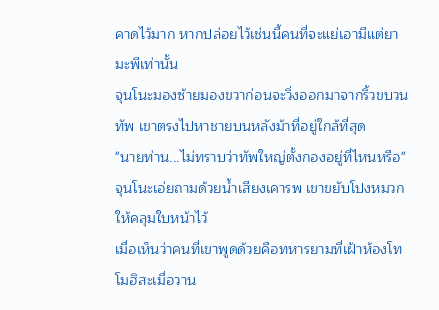คาดไว้มาก หากปล่อยไว้เช่นนี้คนที่จะแย่เอามีแต่ยามะพีเท่านั้น
จุนโนะมองซ้ายมองขวาก่อนจะวิ่งออกมาจากริ้วขบวนทัพ เขาตรงไปหาชายบนหลังม้าที่อยู่ใกล้ที่สุด
"นายท่าน...ไม่ทราบว่าทัพใหญ่ตั้งกองอยู่ที่ไหนหรือ"
จุนโนะเอ่ยถามด้วยน้ำเสียงเคารพ เขาขยับโปงหมวกให้คลุมใบหน้าไว้
เมื่อเห็นว่าคนที่เขาพูดด้วยคือทหารยามที่เฝ้าห้องโทโมฮิสะเมื่อวาน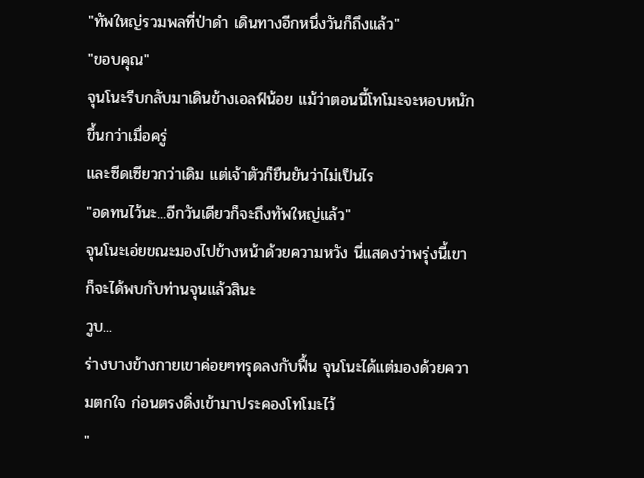"ทัพใหญ่รวมพลที่ป่าดำ เดินทางอีกหนึ่งวันก็ถึงแล้ว"
"ขอบคุณ"
จุนโนะรีบกลับมาเดินข้างเอลฟ์น้อย แม้ว่าตอนนี้โทโมะจะหอบหนักขึ้นกว่าเมื่อครู่
และซีดเซียวกว่าเดิม แต่เจ้าตัวก็ยืนยันว่าไม่เป็นไร
"อดทนไว้นะ...อีกวันเดียวก็จะถึงทัพใหญ่แล้ว"
จุนโนะเอ่ยขณะมองไปข้างหน้าด้วยความหวัง นี่แสดงว่าพรุ่งนี้เขาก็จะได้พบกับท่านจุนแล้วสินะ
วูบ...
ร่างบางข้างกายเขาค่อยๆทรุดลงกับฟื้น จุนโนะได้แต่มองด้วยความตกใจ ก่อนตรงดิ่งเข้ามาประคองโทโมะไว้
"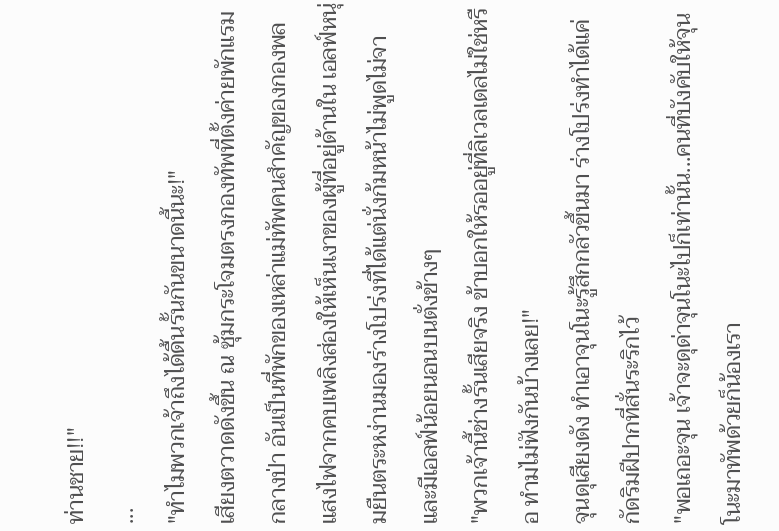ท่านชาย!!"
...
"ทำไมพวกเจ้าถึงได้ดื้นรั้นกันขนาดนี้นะ!"
เสียงตวาดดังขึ้น ณ ซุ้มกระโจมตรงกองทัพที่ตั้งค่ายพักแรมกลางป่า อันเป็นที่พักของเหล่าแม่ทัพคนสำคัญของกองพล แสงไฟจากคบเพลิงส่องให้เห็นเงาของผู้ที่อยู่ด้านใน เอลฟ์หนุ่มยืนตระหง่านมองร่างโปร่งที่ได้แต่นั่งก้มหน้าไม่พูดไม่จา และมีเอลฟ์น้อยนอนบนตั่งข้างๆ
"พวกเจ้านี้ช่างรั้นเสียจริง ข้าบอกให้รออยู่ที่ลิเวลเดลไม่ใช่หรือ ทำมไม่ฟังกันบ้างเลย!"
จุนดุเสียงดัง ทำเอาจุนโนะรู้สึกกลัวขึ้นมา ร่างโปร่งทำได้แค่กัดริมฝีปากที่สั่นระริกไว้
"พอเถอะจุน เจ้าจะดุด่าจุนโนะไปก็เท่านั้น...คนที่บังคับให้จุนโนะมาทัพด้วยก็น้องเรา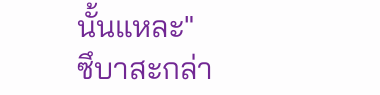นั้นแหละ"
ซึบาสะกล่า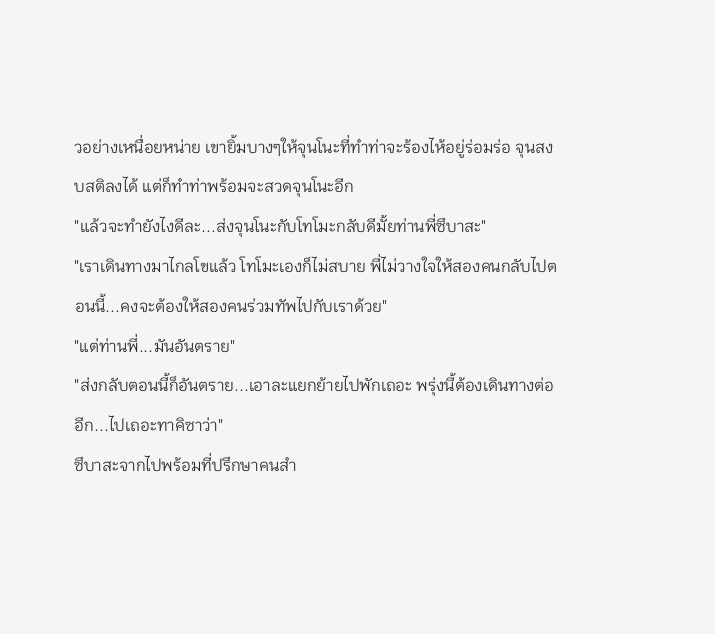วอย่างเหนื่อยหน่าย เขายิ้มบางๆให้จุนโนะที่ทำท่าจะร้องไห้อยู่ร่อมร่อ จุนสงบสติลงได้ แต่ก็ทำท่าพร้อมจะสวดจุนโนะอีก
"แล้วจะทำยังไงดีละ...ส่งจุนโนะกับโทโมะกลับดีมั้ยท่านพี่ซึบาสะ"
"เราเดินทางมาไกลโขแล้ว โทโมะเองก็ไม่สบาย พี่ไม่วางใจให้สองคนกลับไปตอนนี้...คงจะต้องให้สองคนร่วมทัพไปกับเราด้วย"
"แต่ท่านพี่...มันอันตราย"
"ส่งกลับตอนนี้ก็อันตราย...เอาละแยกย้ายไปพักเถอะ พรุ่งนี้ต้องเดินทางต่ออีก...ไปเถอะทาคิซาว่า"
ซึบาสะจากไปพร้อมที่ปรึกษาคนสำ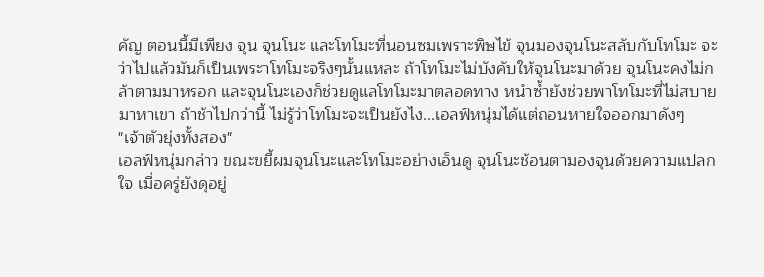คัญ ตอนนี้มีเพียง จุน จุนโนะ และโทโมะที่นอนซมเพราะพิษไข้ จุนมองจุนโนะสลับกับโทโมะ จะว่าไปแล้วมันก็เป็นเพระาโทโมะจริงๆนั้นแหละ ถ้าโทโมะไม่บังคับให้จุนโนะมาด้วย จุนโนะคงไม่กล้าตามมาหรอก และจุนโนะเองก็ช่วยดูแลโทโมะมาตลอดทาง หนำซ้ำยังช่วยพาโทโมะที่ไม่สบายมาหาเขา ถ้าช้าไปกว่านี้ ไม่รู้ว่าโทโมะจะเป็นยังไง...เอลฟ์หนุ่มได้แต่ถอนหายใจออกมาดังๆ
"เจ้าตัวยุ่งทั้งสอง"
เอลฟ์หนุ่มกล่าว ขณะขยี้ผมจุนโนะและโทโมะอย่างเอ็นดู จุนโนะช้อนตามองจุนด้วยความแปลกใจ เมื่อครู่ยังดุอยู่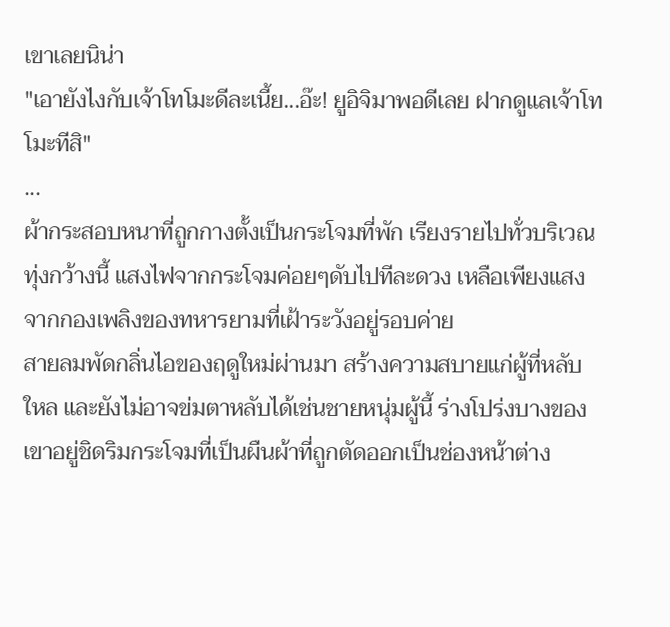เขาเลยนิน่า
"เอายังไงกับเจ้าโทโมะดีละเนี้ย...อ๊ะ! ยูอิจิมาพอดีเลย ฝากดูแลเจ้าโทโมะทีสิ"
...
ผ้ากระสอบหนาที่ถูกกางตั้งเป็นกระโจมที่พัก เรียงรายไปทั่วบริเวณทุ่งกว้างนี้ แสงไฟจากกระโจมค่อยๆดับไปทีละดวง เหลือเพียงแสงจากกองเพลิงของทหารยามที่เฝ้าระวังอยู่รอบค่าย
สายลมพัดกลิ่นไอของฤดูใหม่ผ่านมา สร้างความสบายแก่ผู้ที่หลับใหล และยังไม่อาจข่มตาหลับได้เช่นชายหนุ่มผู้นี้ ร่างโปร่งบางของเขาอยู่ชิดริมกระโจมที่เป็นผืนผ้าที่ถูกตัดออกเป็นช่องหน้าต่าง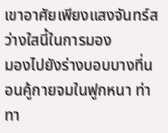เขาอาศัยเพียงแสงจันทร์สว่างใสนี้ในการมอง
มองไปยังร่างบอบบางที่นอนคู้กายจมในฟูกหนา ท่าทา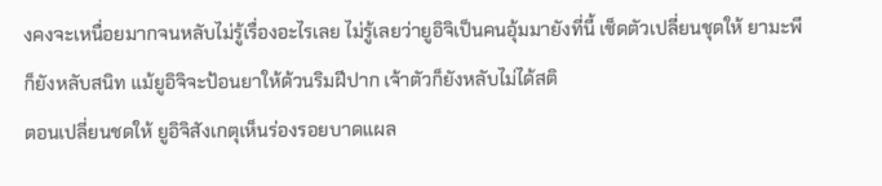งคงจะเหนื่อยมากจนหลับไม่รู้เรื่องอะไรเลย ไม่รู้เลยว่ายูอิจิเป็นคนอุ้มมายังที่นี้ เช็ดตัวเปลี่ยนชุดให้ ยามะพีก็ยังหลับสนิท แม้ยูอิจิจะป้อนยาให้ด้วนริมฝีปาก เจ้าตัวก็ยังหลับไม่ได้สติ
ตอนเปลี่ยนชดให้ ยูอิจิสังเกตุเห็นร่องรอยบาดแผล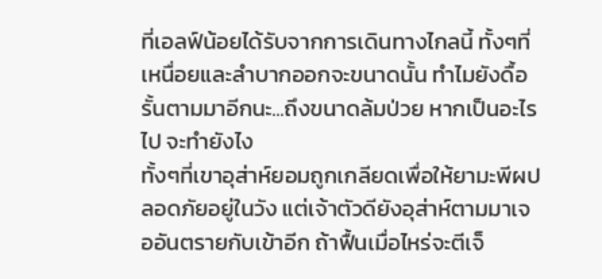ที่เอลฟ์น้อยได้รับจากการเดินทางไกลนี้ ทั้งๆที่เหนื่อยและลำบากออกจะขนาดนั้น ทำไมยังดื้อรั้นตามมาอีกนะ...ถึงขนาดล้มป่วย หากเป็นอะไรไป จะทำยังไง
ทั้งๆที่เขาอุส่าห์ยอมถูกเกลียดเพื่อให้ยามะพีผปลอดภัยอยู่ในวัง แต่เจ้าตัวดียังอุส่าห์ตามมาเจออันตรายกับเข้าอีก ถ้าฟื้นเมื่อไหร่จะตีเจ็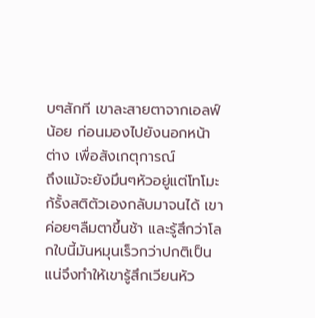บๆสักที เขาละสายตาจากเอลฟ์น้อย ก่อนมองไปยังนอกหน้าต่าง เพื่อสังเกตุการณ์
ถึงแม้จะยังมึนๆหัวอยู่แต่โทโมะก้รั้งสติตัวเองกลับมาจนได้ เขาค่อยๆลืมตาขึ้นช้า และรู้สึกว่าโลกใบนี้มันหมุนเร็วกว่าปกติเป็นแน่จึงทำให้เขารู้สึกเวียนหัว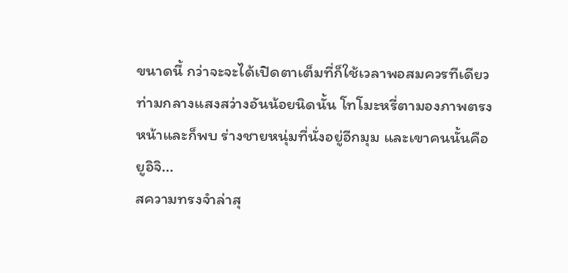ขนาดนี้ กว่าจะจะได้เปิดตาเต็มที่ก็ใช้เวลาพอสมควรทีเดียว ท่ามกลางแสงสว่างอันน้อยนิดนั้น โทโมะหรี่ตามองภาพตรงหน้าและก็พบ ร่างชายหนุ่มที่นั่งอยู่อีกมุม และเขาคนนั้นคือ ยูอิจิ...
สความทรงจำล่าสุ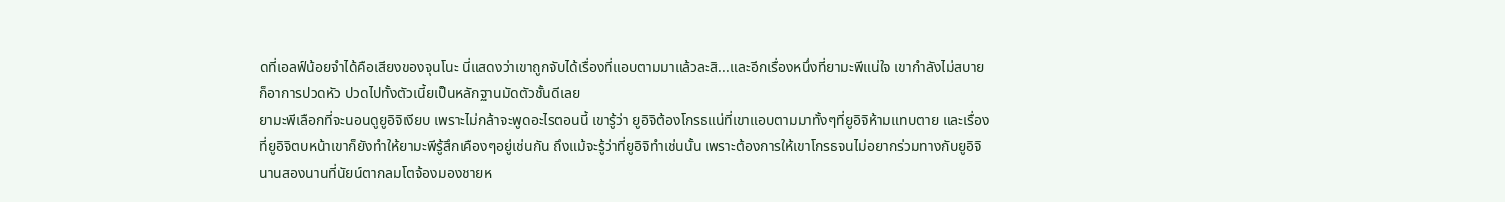ดที่เอลฟ์น้อยจำได้คือเสียงของจุนโนะ นี่แสดงว่าเขาถูกจับได้เรื่องที่แอบตามมาแล้วละสิ...และอีกเรื่องหนึ่งที่ยามะพีแน่ใจ เขากำลังไม่สบาย ก็อาการปวดหัว ปวดไปทั้งตัวเนี้ยเป็นหลักฐานมัดตัวชั้นดีเลย
ยามะพีเลือกที่จะนอนดูยูอิจิเงียบ เพราะไม่กล้าจะพูดอะไรตอนนี้ เขารู้ว่า ยูอิจิต้องโกรธแน่ที่เขาแอบตามมาทั้งๆที่ยูอิจิห้ามแทบตาย และเรื่องที่ยูอิจิตบหน้าเขาก็ยังทำให้ยามะพีรู้สึกเคืองๆอยู่เช่นกัน ถึงแม้จะรู้ว่าที่ยูอิจิทำเช่นนั้น เพราะต้องการให้เขาโกรธจนไม่อยากร่วมทางกับยูอิจิ นานสองนานที่นัยน์ตากลมโตจ้องมองชายห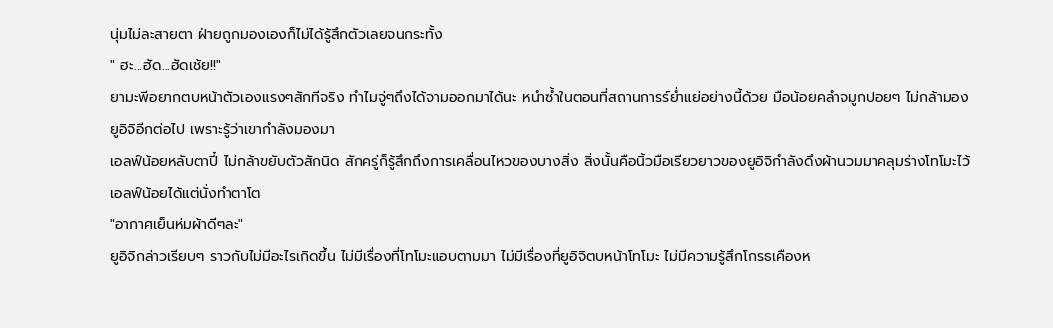นุ่มไม่ละสายตา ฝ่ายถูกมองเองก็ไม่ได้รู้สึกตัวเลยจนกระทั้ง
" ฮะ...ฮัด...ฮัดเช้ย!!"
ยามะพีอยากตบหน้าตัวเองแรงๆสักทีจริง ทำไมจู่ๆถึงได้จามออกมาได้นะ หนำซ้ำในตอนที่สถานการร์ย่ำแย่อย่างนี้ด้วย มือน้อยคลำจมูกปอยๆ ไม่กล้ามองยูอิจิอีกต่อไป เพราะรู้ว่าเขากำลังมองมา
เอลฟ์น้อยหลับตาปี๋ ไม่กล้าขยับตัวสักนิด สักครู่ก็รู้สึกถึงการเคลื่อนไหวของบางสิ่ง สิ่งนั้นคือนิ้วมือเรียวยาวของยูอิจิกำลังดึงผ้านวมมาคลุมร่างโทโมะไว้ เอลฟ์น้อยได้แต่นั่งทำตาโต
"อากาศเย็นห่มผ้าดีๆละ"
ยูอิจิกล่าวเรียบๆ ราวกับไม่มีอะไรเกิดขึ้น ไม่มีเรื่องที่โทโมะแอบตามมา ไม่มีเรื่องที่ยูอิจิตบหน้าโทโมะ ไม่มีความรู้สึกโกรธเคืองห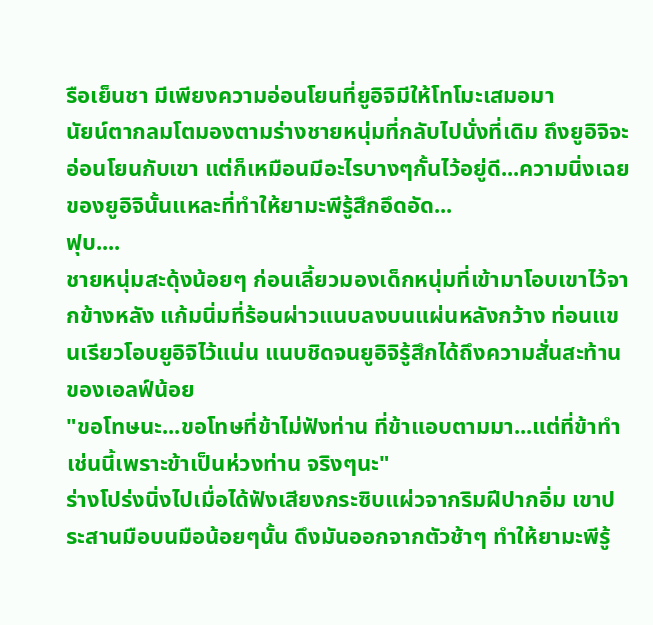รือเย็นชา มีเพียงความอ่อนโยนที่ยูอิจิมีให้โทโมะเสมอมา
นัยน์ตากลมโตมองตามร่างชายหนุ่มที่กลับไปนั่งที่เดิม ถึงยูอิจิจะอ่อนโยนกับเขา แต่ก็เหมือนมีอะไรบางๆกั้นไว้อยู่ดี...ความนิ่งเฉยของยูอิจินั้นแหละที่ทำให้ยามะพีรู้สึกอึดอัด...
ฟุบ....
ชายหนุ่มสะดุ้งน้อยๆ ก่อนเลี้ยวมองเด็กหนุ่มที่เข้ามาโอบเขาไว้จากข้างหลัง แก้มนิ่มที่ร้อนผ่าวแนบลงบนแผ่นหลังกว้าง ท่อนแขนเรียวโอบยูอิจิไว้แน่น แนบชิดจนยูอิจิรู้สึกได้ถึงความสั่นสะท้านของเอลฟ์น้อย
"ขอโทษนะ...ขอโทษที่ข้าไม่ฟังท่าน ที่ข้าแอบตามมา...แต่ที่ข้าทำเช่นนี้เพราะข้าเป็นห่วงท่าน จริงๆนะ"
ร่างโปร่งนิ่งไปเมื่อได้ฟังเสียงกระซิบแผ่วจากริมฝีปากอิ่ม เขาประสานมือบนมือน้อยๆนั้น ดึงมันออกจากตัวช้าๆ ทำให้ยามะพีรู้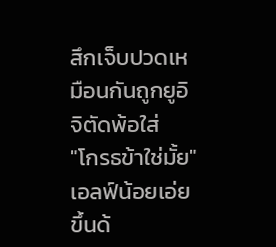สึกเจ็บปวดเหมือนกันถูกยูอิจิตัดพ้อใส่
"โกรธข้าใช่มั้ย"
เอลฟ์น้อยเอ่ยขึ้นด้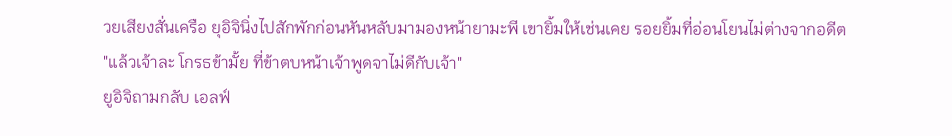วยเสียงสั่นเครือ ยุอิจินิ่งไปสักพักก่อนหันหลับมามองหน้ายามะพี เขายิ้มให้เช่นเคย รอยยิ้มที่อ่อนโยนไม่ต่างจากอดีต
"แล้วเจ้าละ โกรธข้ามั้ย ที่ข้าตบหน้าเจ้าพูดจาไม่ดีกับเจ้า"
ยูอิจิถามกลับ เอลฟ์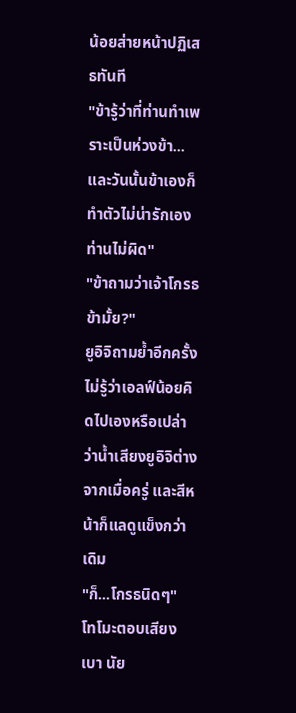น้อยส่ายหน้าปฏิเสธทันที
"ข้ารู้ว่าที่ท่านทำเพราะเป็นห่วงข้า...และวันนั้นข้าเองก็ทำตัวไม่น่ารักเอง ท่านไม่ผิด"
"ข้าถามว่าเจ้าโกรธข้ามั้ย?"
ยูอิจิถามย้ำอีกครั้ง ไม่รู้ว่าเอลฟ์น้อยคิดไปเองหรือเปล่าว่าน้ำเสียงยูอิจิต่างจากเมื่อครู่ และสีหน้าก็แลดูแข็งกว่าเดิม
"ก็...โกรธนิดๆ"
โทโมะตอบเสียงเบา นัย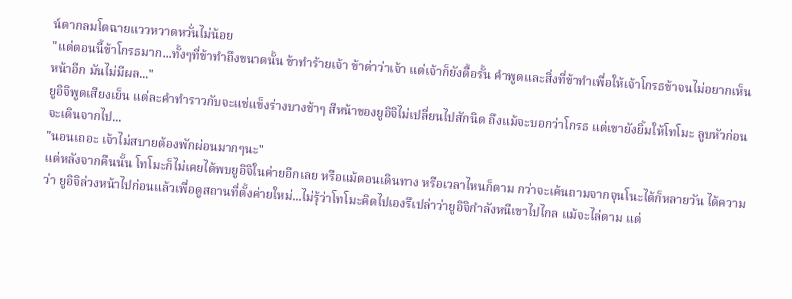น์ตากลมโตฉายแววหวาดหวั่นไม่น้อย
"แต่ตอนนี้ข้าโกรธมาก...ทั้งๆที่ข้าทำถึงขนาดนั้น ข้าทำร้ายเจ้า ข้าด่าว่าเจ้า แต่เจ้าก็ยังดื้อรั้น คำพูดและสิ่งที่ข้าทำเพื่อให้เจ้าโกรธข้าจนไม่อยากเห็นหน้าอีก มันไม่มีผล..."
ยูอิจิพูดเสียงเย็น แต่ละคำทำราวกับจะแช่แข็งร่างบางช้าๆ สีหน้าของยูอิจิไม่เปลี่ยนไปสักนิด ถึงแม้จะบอกว่าโกรธ แต่เขายังยิ้มให้โทโมะ ลูบหัวก่อนจะเดินจากไป...
"นอนเถอะ เจ้าไม่สบายต้องพักผ่อนมากๆนะ"
แต่หลังจากคืนนั้น โทโมะก็ไม่เคยได้พบยูอิจิในค่ายอีกเลย หรือแม้ตอนเดินทาง หรือเวลาไหนก็ตาม กว่าจะเค้นถามจากจุนโนะได้ก็หลายวัน ได้ความว่า ยูอิจิล่วงหน้าไปก่อนแล้วเพื่อดูสถานที่ตั้งค่ายใหม่...ไม่รุ้ว่าโทโมะคิดไปเองรึเปล่าว่ายูอิจิกำลังหนีเขาไปไกล แม้จะไล่ตาม แต่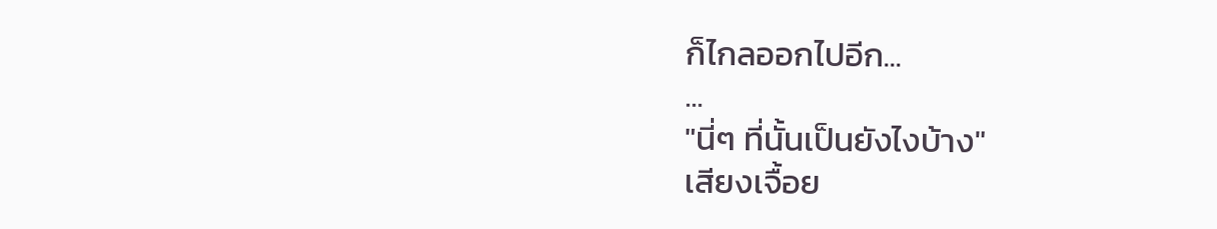ก็ไกลออกไปอีก...
...
"นี่ๆ ที่นั้นเป็นยังไงบ้าง"
เสียงเจื้อย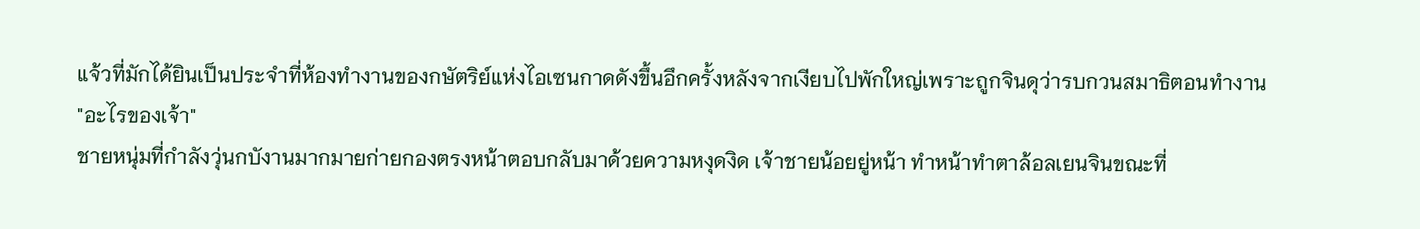แจ้วที่มักได้ยินเป็นประจำที่ห้องทำงานของกษัตริย์แห่งไอเซนกาดดังขึ้นอึกครั้งหลังจากเงียบไปพักใหญ่เพราะถูกจินดุว่ารบกวนสมาธิตอนทำงาน
"อะไรของเจ้า"
ชายหนุ่มที่กำลังวุ่นกบังานมากมายก่ายกองตรงหน้าตอบกลับมาด้วยความหงุดงิด เจ้าชายน้อยยู่หน้า ทำหน้าทำตาล้อลเยนจินขณะที่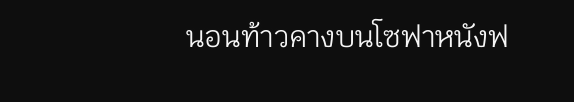นอนท้าวคางบนโซฟาหนังฟ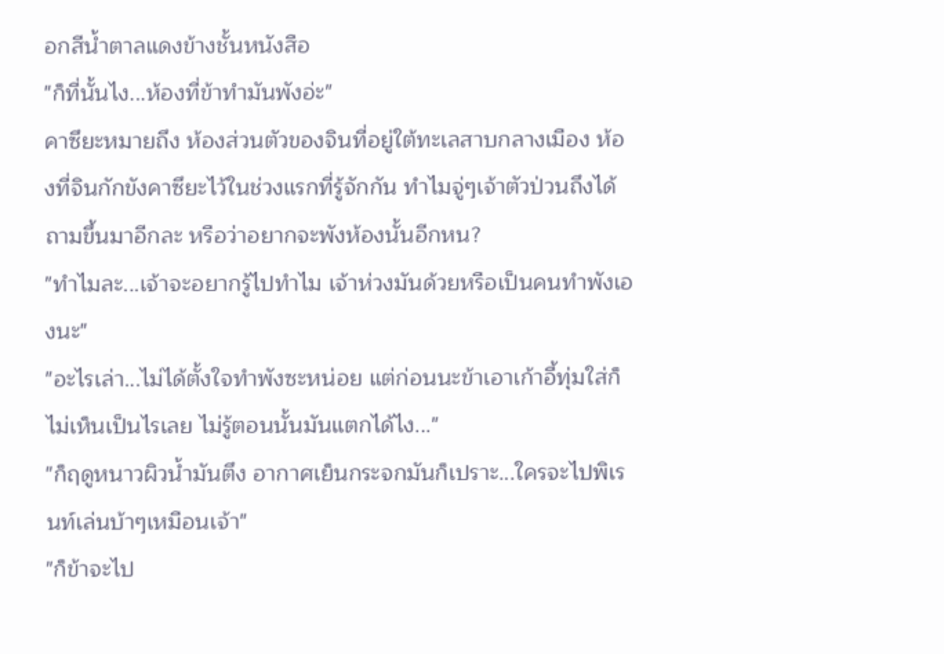อกสีน้ำตาลแดงข้างชั้นหนังสือ
"ก็ที่นั้นไง...ห้องที่ข้าทำมันพังอ่ะ"
คาซึยะหมายถึง ห้องส่วนตัวของจินที่อยู่ใต้ทะเลสาบกลางเมือง ห้องที่จินกักขังคาซึยะไว้ในช่วงแรกที่รู้จักกัน ทำไมจู่ๆเจ้าตัวป่วนถึงได้ถามขึ้นมาอีกละ หรือว่าอยากจะพังห้องนั้นอีกหน?
"ทำไมละ...เจ้าจะอยากรู้ไปทำไม เจ้าห่วงมันด้วยหรือเป็นคนทำพังเองนะ"
"อะไรเล่า...ไม่ได้ตั้งใจทำพังซะหน่อย แต่ก่อนนะข้าเอาเก้าอี้ทุ่มใส่ก็ไม่เห็นเป็นไรเลย ไม่รู้ตอนนั้นมันแตกได้ไง..."
"ก็ฤดูหนาวผิวน้ำมันตึง อากาศเย็นกระจกมันก็เปราะ...ใครจะไปพิเรนท์เล่นบ้าๆเหมือนเจ้า"
"ก็ข้าจะไป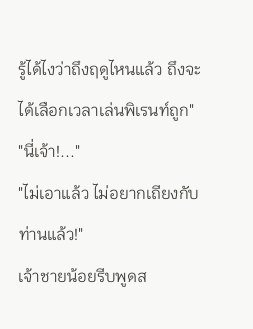รู้ได้ไงว่าถึงฤดูไหนแล้ว ถึงจะได้เลือกเวลาเล่นพิเรนท์ถูก"
"นี่เจ้า!..."
"ไม่เอาแล้ว ไม่อยากเถียงกับท่านแล้ว!"
เจ้าชายน้อยรีบพูดส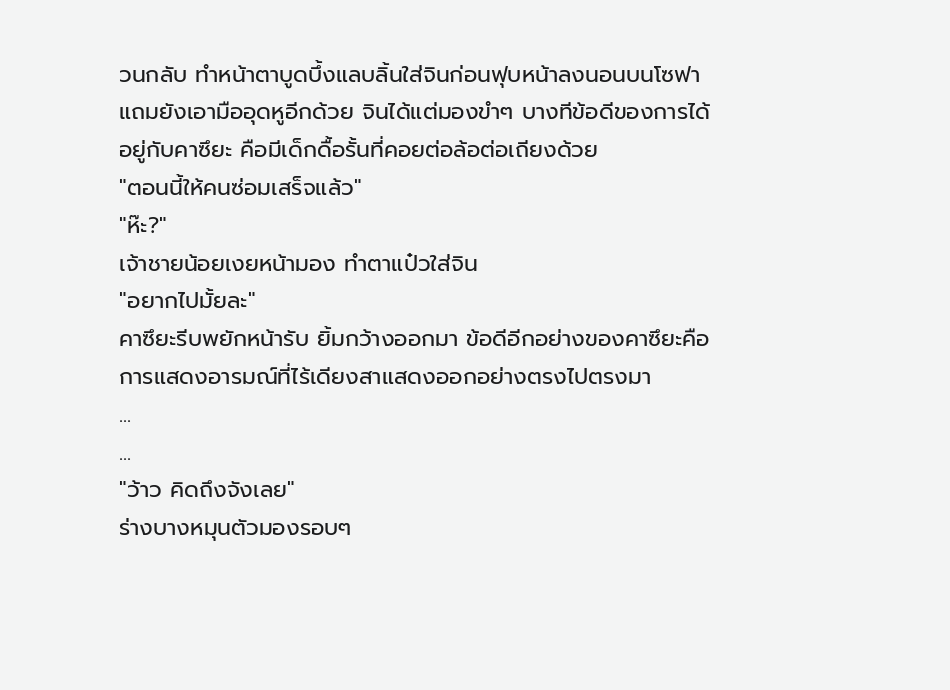วนกลับ ทำหน้าตาบูดบึ้งแลบลิ้นใส่จินก่อนฟุบหน้าลงนอนบนโซฟา แถมยังเอามืออุดหูอีกด้วย จินได้แต่มองขำๆ บางทีข้อดีของการได้อยู่กับคาซึยะ คือมีเด็กดื้อรั้นที่คอยต่อล้อต่อเถียงด้วย
"ตอนนี้ให้คนซ่อมเสร็จแล้ว"
"ห๊ะ?"
เจ้าชายน้อยเงยหน้ามอง ทำตาแป๋วใส่จิน
"อยากไปมั้ยละ"
คาซึยะรีบพยักหน้ารับ ยิ้มกว้างออกมา ข้อดีอีกอย่างของคาซึยะคือการแสดงอารมณ์ที่ไร้เดียงสาแสดงออกอย่างตรงไปตรงมา
...
...
"ว้าว คิดถึงจังเลย"
ร่างบางหมุนตัวมองรอบๆ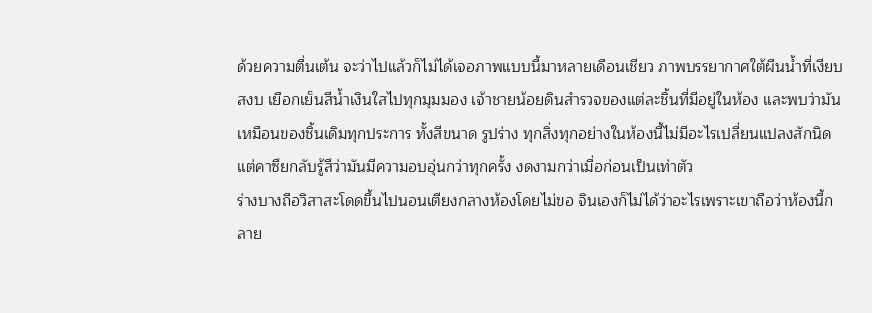ด้วยความตื่นเต้น จะว่าไปแล้วก็ไม่ได้เจอภาพแบบนี้มาหลายเดือนเชียว ภาพบรรยากาศใต้ผืนน้ำที่เงียบสงบ เยือกเย็นสีน้ำเงินใสไปทุกมุมมอง เจ้าชายน้อยดินสำรวจของแต่ละชิ้นที่มีอยู่ในห้อง และพบว่ามันเหมือนของชิ้นเดิมทุกประการ ทั้งสีขนาด รูปร่าง ทุกสิ่งทุกอย่างในห้องนี้ไม่มีอะไรเปลี่ยนแปลงสักนิด แต่คาซึยกลับรู้สึว่ามันมีความอบอุ่นกว่าทุกครั้ง งดงามกว่าเมื่อก่อนเป็นเท่าตัว
ร่างบางถือวิสาสะโดดขึ้นไปนอนเตียงกลางห้องโดยไม่ขอ จินเองก็ไม่ได้ว่าอะไรเพราะเขาถือว่าห้องนี้กลาย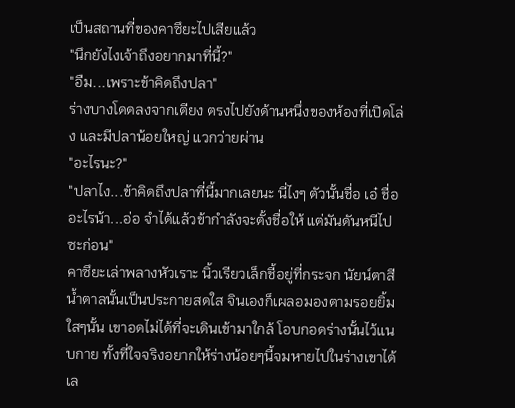เป็นสถานที่ของคาซึยะไปเสียแล้ว
"นึกยังไงเจ้าถึงอยากมาที่นี้?"
"อืม...เพราะข้าคิดถึงปลา"
ร่างบางโดดลงจากเตียง ตรงไปยังด้านหนึ่งของห้องที่เปิดโล่ง และมีปลาน้อยใหญ่ แวกว่ายผ่าน
"อะไรนะ?"
"ปลาไง...ข้าคิดถึงปลาที่นี้มากเลยนะ นี่ไงๆ ตัวนั้นชื่อ เอ๋ ชื่ออะไรน้า...อ่อ จำได้แล้วข้ากำลังจะตั้งชื่อให้ แต่มันดันหนีไปซะก่อน"
คาซึยะเล่าพลางหัวเราะ นิ้วเรียวเล็กชี้อยู่ที่กระจก นัยน์ตาสีน้ำตาลนั้นเป็นประกายสดใส จินเองก็เผลอมองตามรอยยิ้มใสๆนั้น เขาอดไม่ได้ที่จะเดินเข้ามาใกล้ โอบกอดร่างนั้นไว้แนบกาย ทั้งที่ใจจริงอยากให้ร่างน้อยๆนี้จมหายไปในร่างเขาได้เล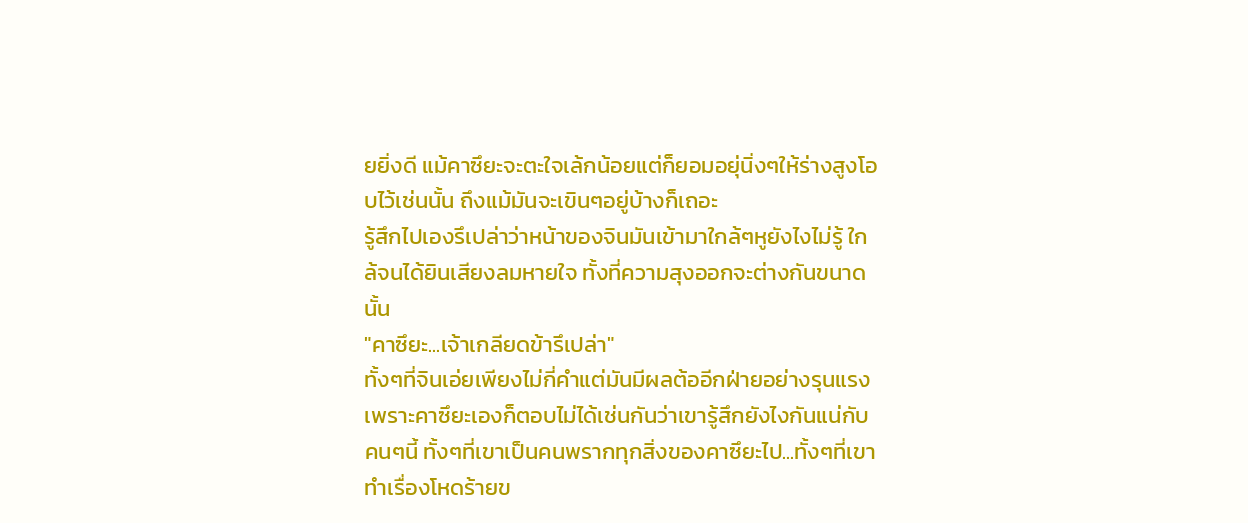ยยิ่งดี แม้คาซึยะจะตะใจเล้กน้อยแต่ก็ยอมอยุ่นิ่งๆให้ร่างสูงโอบไว้เช่นนั้น ถึงแม้มันจะเขินๆอยู่บ้างก็เถอะ
รู้สึกไปเองรึเปล่าว่าหน้าของจินมันเข้ามาใกล้ๆหูยังไงไม่รู้ ใกล้จนได้ยินเสียงลมหายใจ ทั้งที่ความสุงออกจะต่างกันขนาดนั้น
"คาซึยะ...เจ้าเกลียดข้ารึเปล่า"
ทั้งๆที่จินเอ่ยเพียงไม่กี่คำแต่มันมีผลต้ออีกฝ่ายอย่างรุนแรง เพราะคาซึยะเองก็ตอบไม่ได้เช่นกันว่าเขารู้สึกยังไงกันแน่กับคนๆนี้ ทั้งๆที่เขาเป็นคนพรากทุกสิ่งของคาซึยะไป...ทั้งๆที่เขาทำเรื่องโหดร้ายข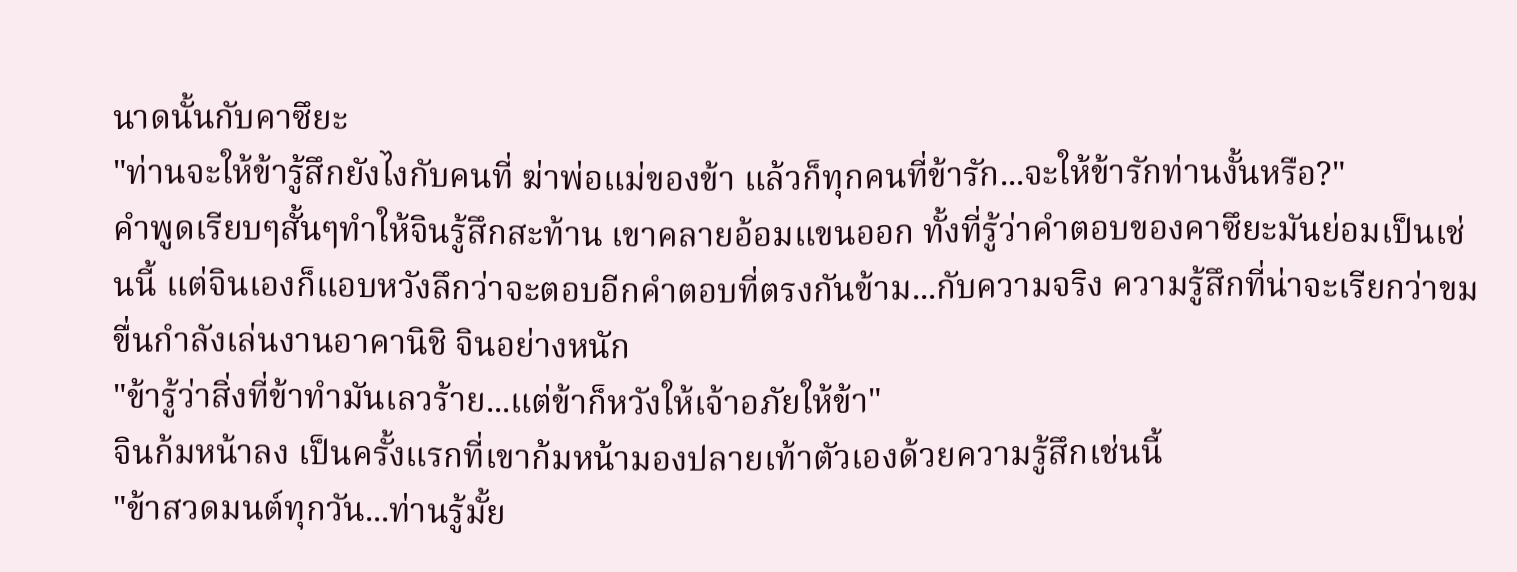นาดนั้นกับคาซึยะ
"ท่านจะให้ข้ารู้สึกยังไงกับคนที่ ฆ่าพ่อแม่ของข้า แล้วก็ทุกคนที่ข้ารัก...จะให้ข้ารักท่านงั้นหรือ?"
คำพูดเรียบๆสั้นๆทำให้จินรู้สึกสะท้าน เขาคลายอ้อมแขนออก ทั้งที่รู้ว่าคำตอบของคาซึยะมันย่อมเป็นเช่นนี้ แต่จินเองก็แอบหวังลึกว่าจะตอบอีกคำตอบที่ตรงกันข้าม...กับความจริง ความรู้สึกที่น่าจะเรียกว่าขมขื่นกำลังเล่นงานอาคานิชิ จินอย่างหนัก
"ข้ารู้ว่าสิ่งที่ข้าทำมันเลวร้าย...แต่ข้าก็หวังให้เจ้าอภัยให้ข้า"
จินก้มหน้าลง เป็นครั้งแรกที่เขาก้มหน้ามองปลายเท้าตัวเองด้วยความรู้สึกเช่นนี้
"ข้าสวดมนต์ทุกวัน...ท่านรู้มั้ย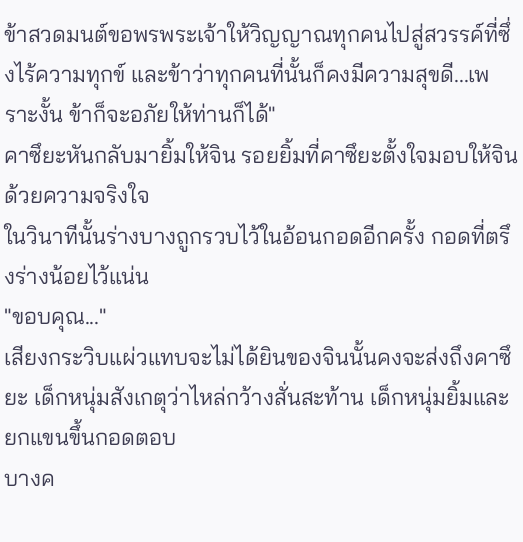ข้าสวดมนต์ขอพรพระเจ้าให้วิญญาณทุกคนไปสู่สวรรค์ที่ซึ่งไร้ความทุกข์ และข้าว่าทุกคนที่นั้นก็คงมีความสุขดี...เพราะงั้น ข้าก็จะอภัยให้ท่านก็ได้"
คาซึยะหันกลับมายิ้มให้จิน รอยยิ้มที่คาซึยะตั้งใจมอบให้จินด้วยความจริงใจ
ในวินาทีนั้นร่างบางถูกรวบไว้ในอ้อนกอดอีกครั้ง กอดที่ตรึงร่างน้อยไว้แน่น
"ขอบคุณ..."
เสียงกระวิบแผ่วแทบจะไม่ได้ยินของจินนั้นคงจะส่งถึงคาซึยะ เด็กหนุ่มสังเกตุว่าไหล่กว้างสั่นสะท้าน เด็กหนุ่มยิ้มและยกแขนขึ้นกอดตอบ
บางค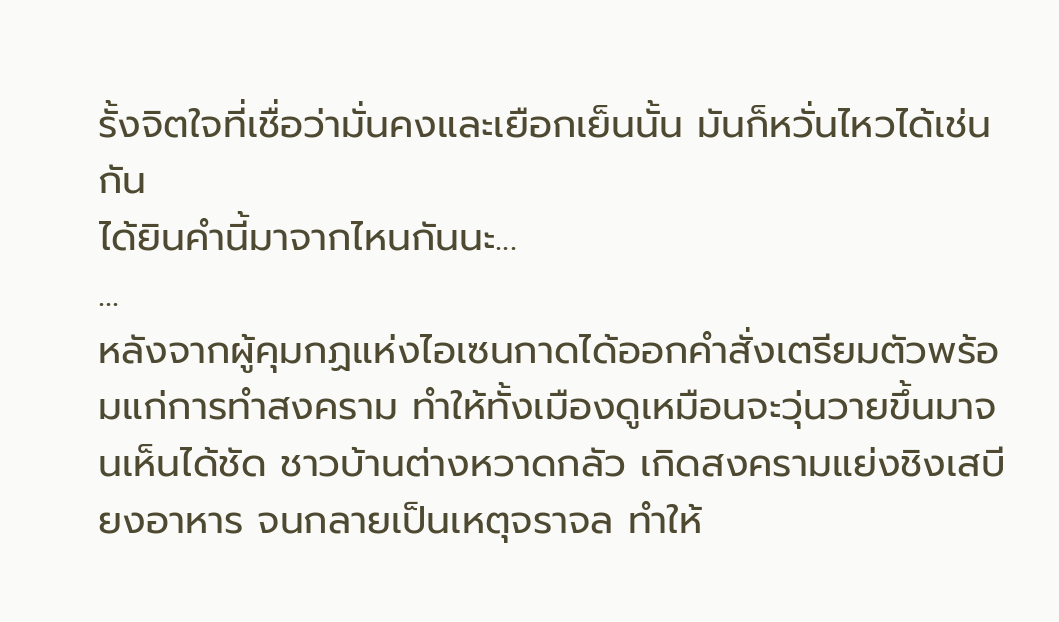รั้งจิตใจที่เชื่อว่ามั่นคงและเยือกเย็นนั้น มันก็หวั่นไหวได้เช่นกัน
ได้ยินคำนี้มาจากไหนกันนะ...
...
หลังจากผู้คุมกฏแห่งไอเซนกาดได้ออกคำสั่งเตรียมตัวพร้อมแก่การทำสงคราม ทำให้ทั้งเมืองดูเหมือนจะวุ่นวายขึ้นมาจนเห็นได้ชัด ชาวบ้านต่างหวาดกลัว เกิดสงครามแย่งชิงเสบียงอาหาร จนกลายเป็นเหตุจราจล ทำให้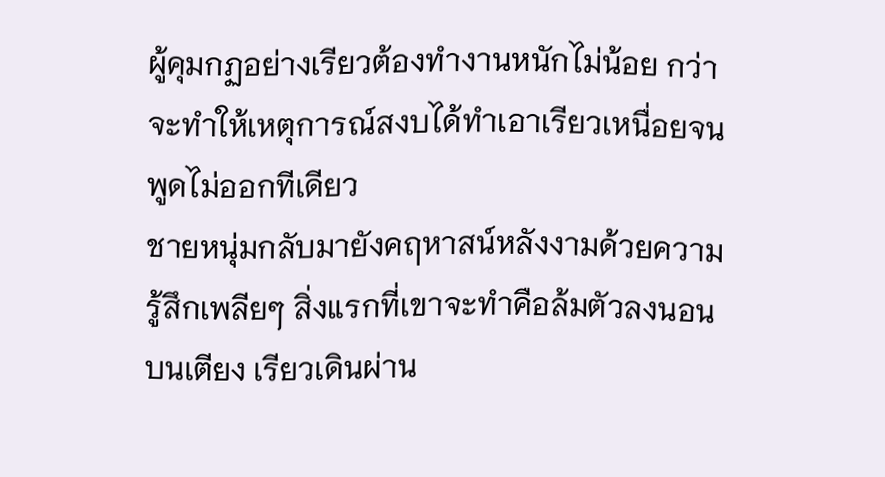ผู้คุมกฏอย่างเรียวต้องทำงานหนักไม่น้อย กว่าจะทำให้เหตุการณ์สงบได้ทำเอาเรียวเหนื่อยจนพูดไม่ออกทีเดียว
ชายหนุ่มกลับมายังคฤหาสน์หลังงามด้วยความรู้สึกเพลียๆ สิ่งแรกที่เขาจะทำคือล้มตัวลงนอนบนเตียง เรียวเดินผ่าน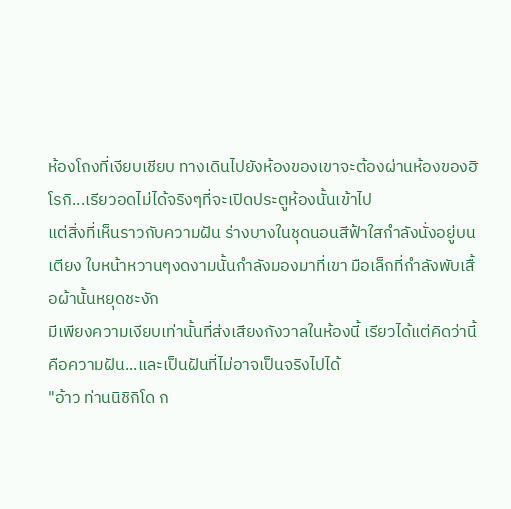ห้องโถงที่เงียบเชียบ ทางเดินไปยังห้องของเขาจะต้องผ่านห้องของฮิโรกิ...เรียวอดไม่ได้จริงๆที่จะเปิดประตูห้องนั้นเข้าไป
แต่สิ่งที่เห็นราวกับความฝัน ร่างบางในชุดนอนสีฟ้าใสกำลังนั่งอยู่บนเตียง ใบหน้าหวานๆงดงามนั้นกำลังมองมาที่เขา มือเล็กที่กำลังพับเสื้อผ้านั้นหยุดชะงัก
มีเพียงความเงียบเท่านั้นที่ส่งเสียงกังวาลในห้องนี้ เรียวได้แต่คิดว่านี้คือความฝัน...และเป็นฝันที่ไม่อาจเป็นจริงไปได้
"อ้าว ท่านนิชิกิโด ก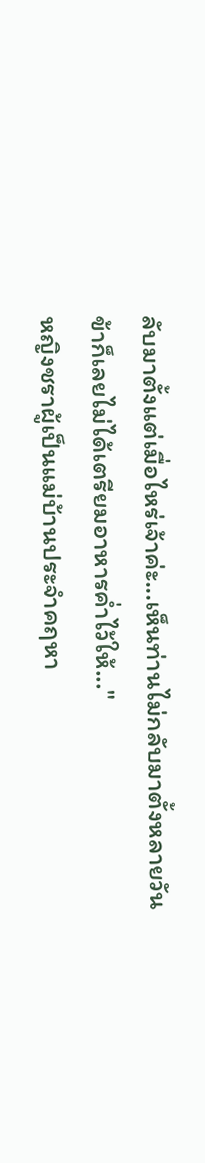ลับมาตั้งแต่เมื่อไหร่เจ้าค่ะ...เห็นท่านไม่กลับมาตั้งหลายวัน
ข้าก็เลยไม่ได้เตรียมอาหารค่ำไว้ให้..."
หญิงชราผู้เป็นแม่บ้านประจำคฤหา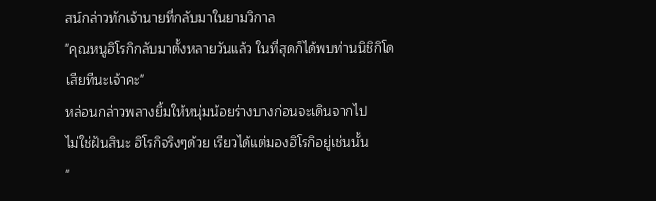สน์กล่าวทักเจ้านายที่กลับมาในยามวิกาล
"คุณหนูฮิโรกิกลับมาตั้งหลายวันแล้ว ในที่สุดก็ได้พบท่านนิชิกิโดเสียทีนะเจ้าคะ"
หล่อนกล่าวพลางยิ้มให้หนุ่มน้อยร่างบางก่อนจะเดินจากไป
ไม่ใช่ฝันสินะ ฮิโรกิจริงๆด้วย เรียวได้แต่มองฮิโรกิอยู่เช่นนั้น
"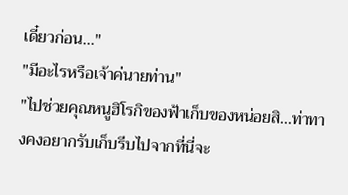เดี๋ยวก่อน..."
"มีอะไรหรือเจ้าค่นายท่าน"
"ไปช่วยคุณหนูฮิโรกิของฟ้าเก็บของหน่อยสิ...ท่าทางคงอยากรับเก็บรีบไปจากที่นี่จะ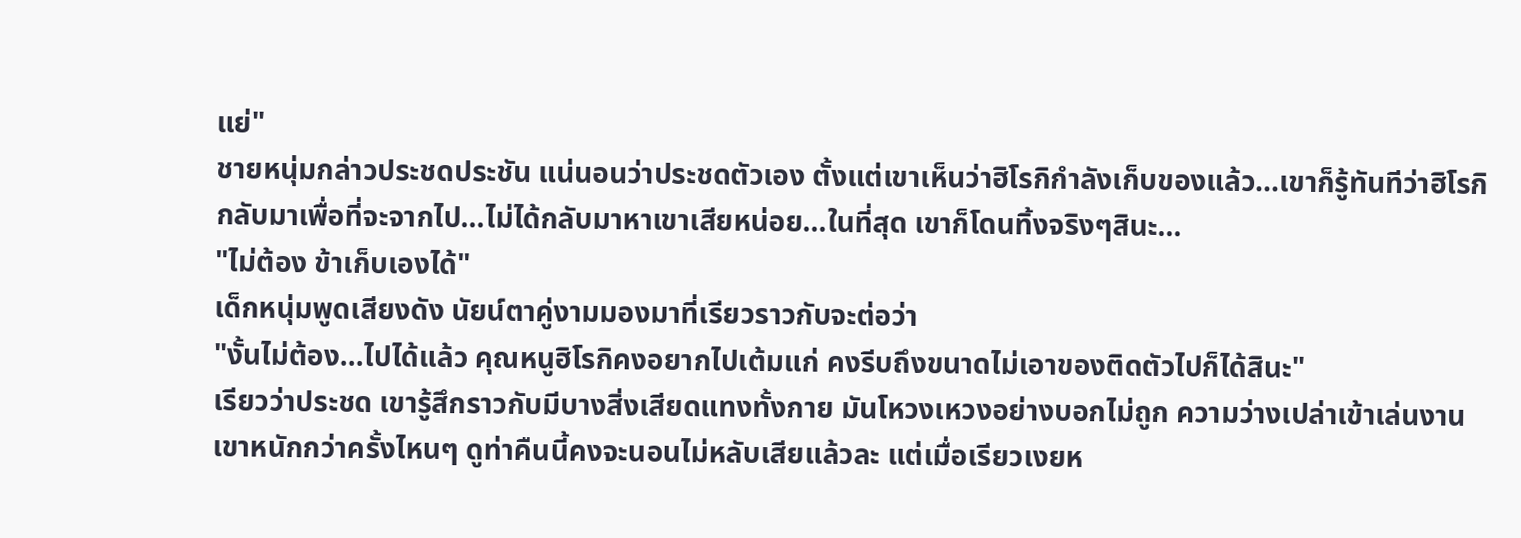แย่"
ชายหนุ่มกล่าวประชดประชัน แน่นอนว่าประชดตัวเอง ตั้งแต่เขาเห็นว่าฮิโรกิกำลังเก็บของแล้ว...เขาก็รู้ทันทีว่าฮิโรกิกลับมาเพื่อที่จะจากไป...ไม่ได้กลับมาหาเขาเสียหน่อย...ในที่สุด เขาก็โดนทิ้งจริงๆสินะ...
"ไม่ต้อง ข้าเก็บเองได้"
เด็กหนุ่มพูดเสียงดัง นัยน์ตาคู่งามมองมาที่เรียวราวกับจะต่อว่า
"งั้นไม่ต้อง...ไปได้แล้ว คุณหนูฮิโรกิคงอยากไปเต้มแก่ คงรีบถึงขนาดไม่เอาของติดตัวไปก็ได้สินะ"
เรียวว่าประชด เขารู้สึกราวกับมีบางสิ่งเสียดแทงทั้งกาย มันโหวงเหวงอย่างบอกไม่ถูก ความว่างเปล่าเข้าเล่นงานเขาหนักกว่าครั้งไหนๆ ดูท่าคืนนี้คงจะนอนไม่หลับเสียแล้วละ แต่เมื่อเรียวเงยห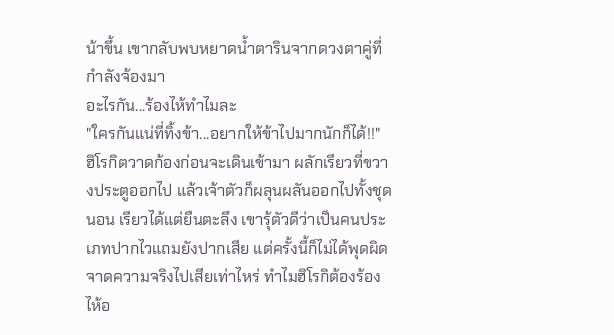น้าขึ้น เขากลับพบหยาดน้ำตารินจากดวงตาคู่ที่กำลังจ้องมา
อะไรกัน...ร้องไห้ทำไมละ
"ใครกันแน่ที่ทิ้งข้า...อยากให้ข้าไปมากนักก็ได้!!"
ฮิโรกิตวาดก้องก่อนจะเดินเข้ามา ผลักเรียวที่ขวางประตูออกไป แล้วเจ้าตัวก็ผลุนผลันออกไปทั้งชุดนอน เรียวได้แต่ยืนตะลึง เขารุ้ตัวดีว่าเป็นคนประเภทปากไวแถมยังปากเสีย แต่ครั้งนี้ก็ไม่ได้พุดผิดจาดความจริงไปเสียเท่าไหร่ ทำไมฮิโรกิต้องร้องไห้อ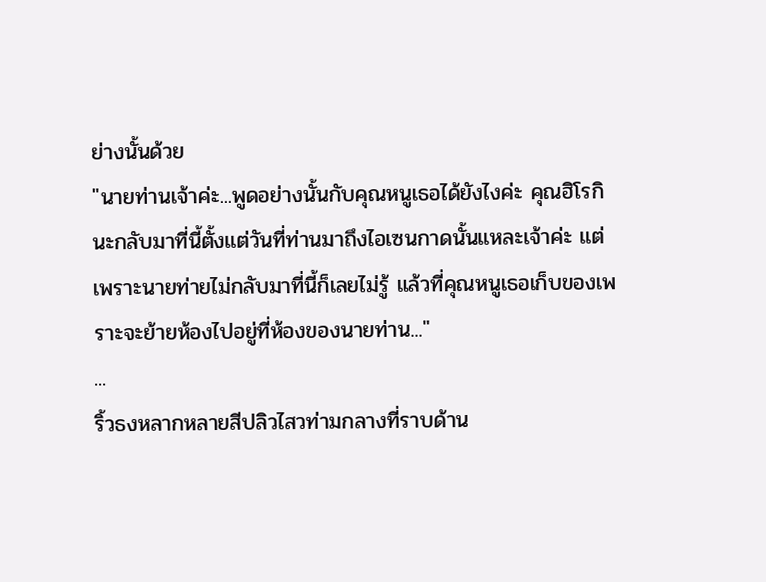ย่างนั้นด้วย
"นายท่านเจ้าค่ะ...พูดอย่างนั้นกับคุณหนูเธอได้ยังไงค่ะ คุณฮิโรกินะกลับมาที่นี้ตั้งแต่วันที่ท่านมาถึงไอเซนกาดนั้นแหละเจ้าค่ะ แต่เพราะนายท่ายไม่กลับมาที่นี้ก็เลยไม่รู้ แล้วที่คุณหนูเธอเก็บของเพราะจะย้ายห้องไปอยู่ที่ห้องของนายท่าน..."
...
ริ้วธงหลากหลายสีปลิวไสวท่ามกลางที่ราบด้าน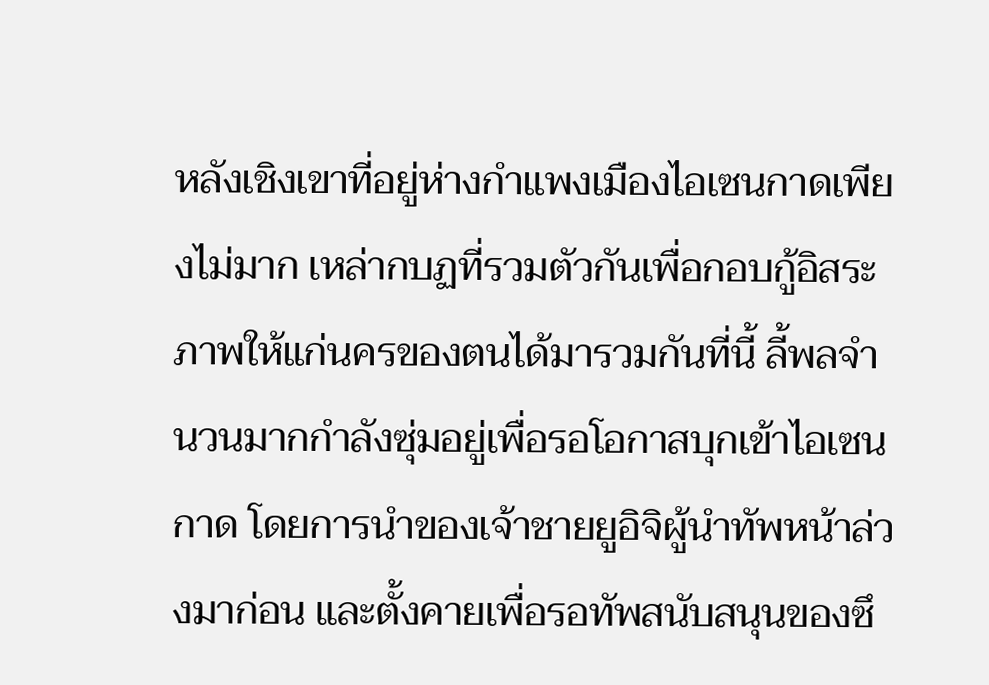หลังเชิงเขาที่อยู่ห่างกำแพงเมืองไอเซนกาดเพียงไม่มาก เหล่ากบฏที่รวมตัวกันเพื่อกอบกู้อิสระภาพให้แก่นครของตนได้มารวมกันที่นี้ ลี้พลจำนวนมากกำลังซุ่มอยู่เพื่อรอโอกาสบุกเข้าไอเซนกาด โดยการนำของเจ้าชายยูอิจิผู้นำทัพหน้าล่วงมาก่อน และตั้งคายเพื่อรอทัพสนับสนุนของซึ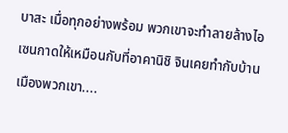บาสะ เมื่อทุกอย่างพร้อม พวกเขาจะทำลายล้างไอเซนกาดให้เหมือนกับที่อาคานิชิ จินเคยทำกับบ้านเมืองพวกเขา....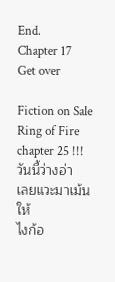End.
Chapter 17
Get over

Fiction on Sale
Ring of Fire chapter 25 !!!
วันนี้ว่างอ่า
เลยแวะมาเม้นให้
ไงก้อ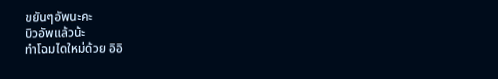ขยันๆอัพนะคะ
บิวอัพแล้วน้ะ
ทำโฉมไดใหม่ด้วย อิอิ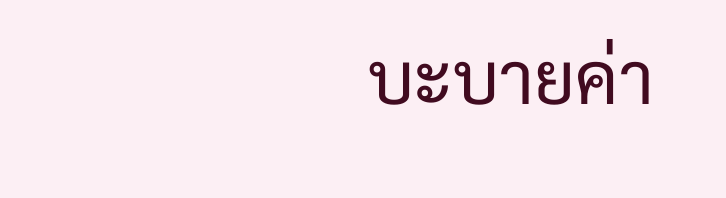บะบายค่า